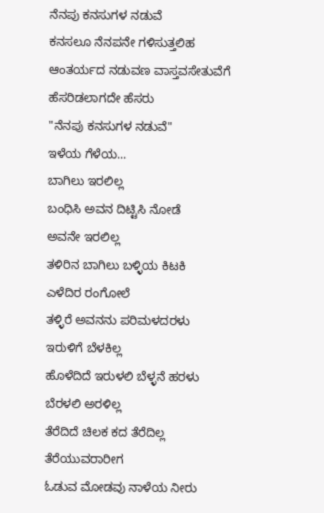ನೆನಪು ಕನಸುಗಳ ನಡುವೆ
ಕನಸಲೂ ನೆನಪನೇ ಗಳಿಸುತ್ತಲಿಹ
ಆಂತರ್ಯದ ನಡುವಣ ವಾಸ್ತವಸೇತುವೆಗೆ
ಹೆಸರಿಡಲಾಗದೇ ಹೆಸರು
"ನೆನಪು ಕನಸುಗಳ ನಡುವೆ"
ಇಳೆಯ ಗೆಳೆಯ...
ಬಾಗಿಲು ಇರಲಿಲ್ಲ
ಬಂಧಿಸಿ ಅವನ ದಿಟ್ಟಿಸಿ ನೋಡೆ
ಅವನೇ ಇರಲಿಲ್ಲ
ತಳಿರಿನ ಬಾಗಿಲು ಬಳ್ಳಿಯ ಕಿಟಕಿ
ಎಳೆದಿರ ರಂಗೋಲೆ
ತಳ್ಳಿರೆ ಅವನನು ಪರಿಮಳದರಳು
ಇರುಳಿಗೆ ಬೆಳಕಿಲ್ಲ
ಹೊಳೆದಿದೆ ಇರುಳಲಿ ಬೆಳ್ಳನೆ ಹರಳು
ಬೆರಳಲಿ ಅರಳಿಲ್ಲ
ತೆರೆದಿದೆ ಚಿಲಕ ಕದ ತೆರೆದಿಲ್ಲ
ತೆರೆಯುವರಾರೀಗ
ಓಡುವ ಮೋಡವು ನಾಳೆಯ ನೀರು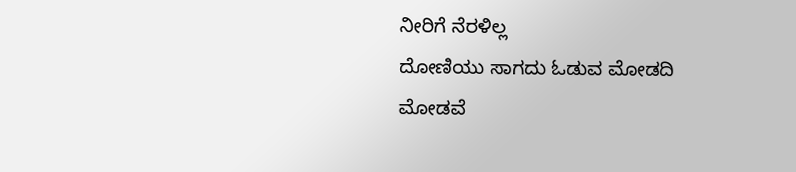ನೀರಿಗೆ ನೆರಳಿಲ್ಲ
ದೋಣಿಯು ಸಾಗದು ಓಡುವ ಮೋಡದಿ
ಮೋಡವೆ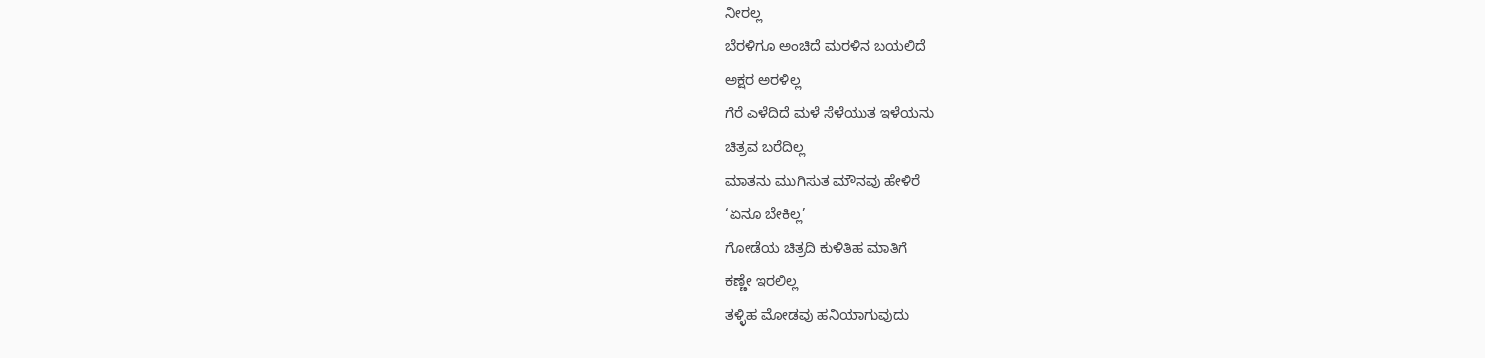ನೀರಲ್ಲ
ಬೆರಳಿಗೂ ಅಂಚಿದೆ ಮರಳಿನ ಬಯಲಿದೆ
ಅಕ್ಷರ ಅರಳಿಲ್ಲ
ಗೆರೆ ಎಳೆದಿದೆ ಮಳೆ ಸೆಳೆಯುತ ಇಳೆಯನು
ಚಿತ್ರವ ಬರೆದಿಲ್ಲ
ಮಾತನು ಮುಗಿಸುತ ಮೌನವು ಹೇಳಿರೆ
‘ಏನೂ ಬೇಕಿಲ್ಲ’
ಗೋಡೆಯ ಚಿತ್ರದಿ ಕುಳಿತಿಹ ಮಾತಿಗೆ
ಕಣ್ಣೇ ಇರಲಿಲ್ಲ
ತಳ್ಳಿಹ ಮೋಡವು ಹನಿಯಾಗುವುದು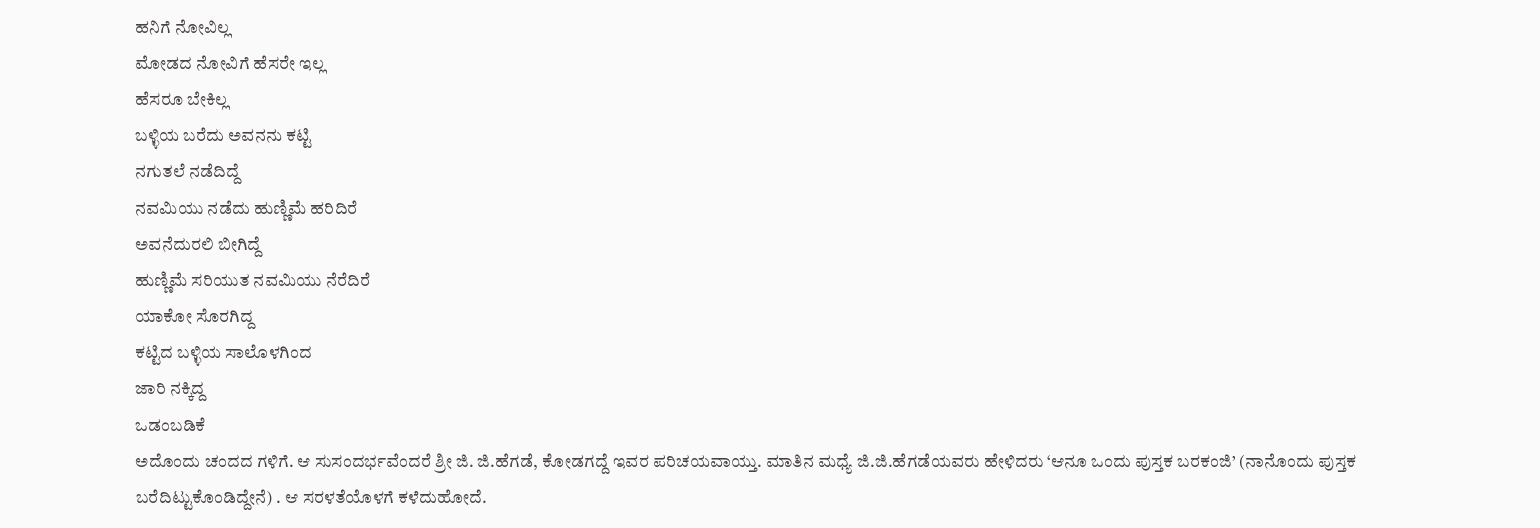ಹನಿಗೆ ನೋವಿಲ್ಲ
ಮೋಡದ ನೋವಿಗೆ ಹೆಸರೇ ಇಲ್ಲ
ಹೆಸರೂ ಬೇಕಿಲ್ಲ
ಬಳ್ಳಿಯ ಬರೆದು ಅವನನು ಕಟ್ಟಿ
ನಗುತಲೆ ನಡೆದಿದ್ದೆ
ನವಮಿಯು ನಡೆದು ಹುಣ್ಣಿಮೆ ಹರಿದಿರೆ
ಅವನೆದುರಲಿ ಬೀಗಿದ್ದೆ
ಹುಣ್ಣಿಮೆ ಸರಿಯುತ ನವಮಿಯು ನೆರೆದಿರೆ
ಯಾಕೋ ಸೊರಗಿದ್ದ
ಕಟ್ಟಿದ ಬಳ್ಳಿಯ ಸಾಲೊಳಗಿಂದ
ಜಾರಿ ನಕ್ಕಿದ್ದ
ಒಡಂಬಡಿಕೆ
ಅದೊಂದು ಚಂದದ ಗಳಿಗೆ. ಆ ಸುಸಂದರ್ಭವೆಂದರೆ ಶ್ರೀ ಜಿ. ಜಿ.ಹೆಗಡೆ, ಕೋಡಗದ್ದೆ ಇವರ ಪರಿಚಯವಾಯ್ತು. ಮಾತಿನ ಮಧ್ಯೆ ಜಿ.ಜಿ.ಹೆಗಡೆಯವರು ಹೇಳಿದರು ‘ಆನೂ ಒಂದು ಪುಸ್ತಕ ಬರಕಂಜಿ’ (ನಾನೊಂದು ಪುಸ್ತಕ ಬರೆದಿಟ್ಟುಕೊಂಡಿದ್ದೇನೆ) . ಆ ಸರಳತೆಯೊಳಗೆ ಕಳೆದುಹೋದೆ.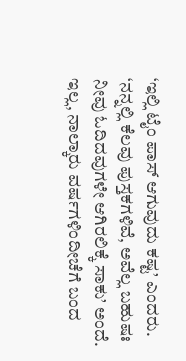‘ಇಲ್ಲಿ ಟೈಂ ಪಾಸ್ ಆಗುವುದು ಕಷ್ಟ’ ಎಂದರು. ‘ನನ್ನಲ್ಲಿ ಕೆಲವು ಪುಸ್ತಕಗಳಿವೆ, ಅವೆಲ್ಲ ಬಹುಷಃ ನೀವು ಓದಿದವುಗಳೇ ಆಗಿರಲಿಕ್ಕೆ ಸಾಕು’ ಅಂದೆ. ಇಲ್ಲ, ನಾಲ್ಕಾರು ವರ್ಷಗಳಿಂದೀಚೆಗೆ ಬಂದ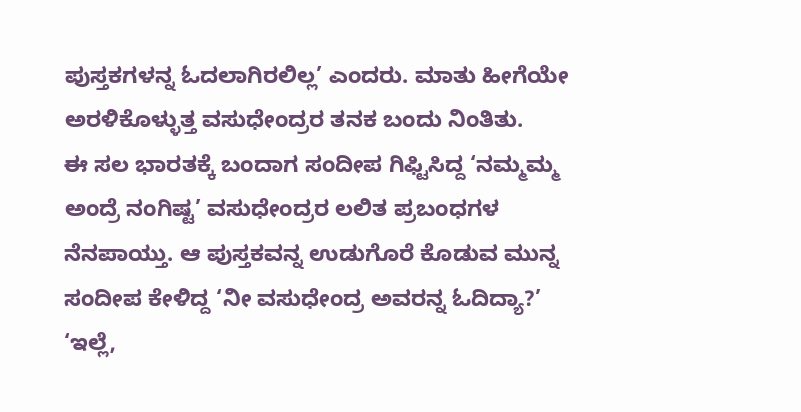ಪುಸ್ತಕಗಳನ್ನ ಓದಲಾಗಿರಲಿಲ್ಲ’ ಎಂದರು. ಮಾತು ಹೀಗೆಯೇ ಅರಳಿಕೊಳ್ಳುತ್ತ ವಸುಧೇಂದ್ರರ ತನಕ ಬಂದು ನಿಂತಿತು.
ಈ ಸಲ ಭಾರತಕ್ಕೆ ಬಂದಾಗ ಸಂದೀಪ ಗಿಫ್ಟಿಸಿದ್ದ ‘ನಮ್ಮಮ್ಮ ಅಂದ್ರೆ ನಂಗಿಷ್ಟ’ ವಸುಧೇಂದ್ರರ ಲಲಿತ ಪ್ರಬಂಧಗಳ ನೆನಪಾಯ್ತು. ಆ ಪುಸ್ತಕವನ್ನ ಉಡುಗೊರೆ ಕೊಡುವ ಮುನ್ನ ಸಂದೀಪ ಕೇಳಿದ್ದ ‘ನೀ ವಸುಧೇಂದ್ರ ಅವರನ್ನ ಓದಿದ್ಯಾ?’
‘ಇಲ್ಲೆ,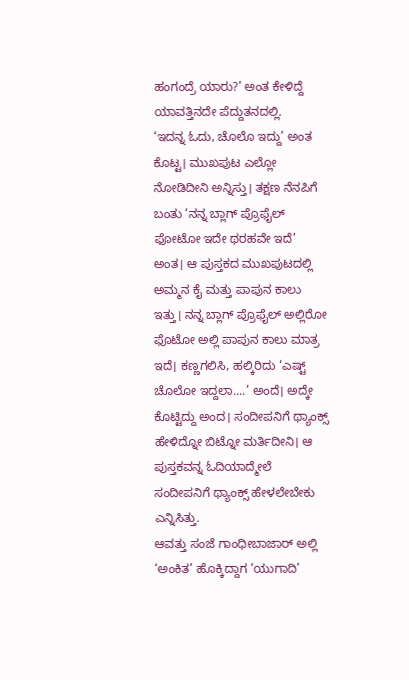ಹಂಗಂದ್ರೆ ಯಾರು?’ ಅಂತ ಕೇಳಿದ್ದೆ ಯಾವತ್ತಿನದೇ ಪೆದ್ದುತನದಲ್ಲಿ.
‘ಇದನ್ನ ಓದು, ಚೊಲೊ ಇದ್ದು’ ಅಂತ ಕೊಟ್ಟ। ಮುಖಪುಟ ಎಲ್ಲೋ ನೋಡಿದೀನಿ ಅನ್ನಿಸ್ತು। ತಕ್ಷಣ ನೆನಪಿಗೆ ಬಂತು ‘ನನ್ನ ಬ್ಲಾಗ್ ಪ್ರೊಫೈಲ್ ಫೋಟೋ ಇದೇ ಥರಹವೇ ಇದೆ’ ಅಂತ। ಆ ಪುಸ್ತಕದ ಮುಖಪುಟದಲ್ಲಿ ಅಮ್ಮನ ಕೈ ಮತ್ತು ಪಾಪುನ ಕಾಲು ಇತ್ತು। ನನ್ನ ಬ್ಲಾಗ್ ಪ್ರೊಫೈಲ್ ಅಲ್ಲಿರೋ ಫೊಟೋ ಅಲ್ಲಿ ಪಾಪುನ ಕಾಲು ಮಾತ್ರ ಇದೆ। ಕಣ್ಣಗಲಿಸಿ, ಹಲ್ಕಿರಿದು ‘ಎಷ್ಟ್ ಚೊಲೋ ಇದ್ದಲಾ....’ ಅಂದೆ। ಅದ್ಕೇ ಕೊಟ್ಟಿದ್ದು ಅಂದ। ಸಂದೀಪನಿಗೆ ಥ್ಯಾಂಕ್ಸ್ ಹೇಳಿದ್ನೋ ಬಿಟ್ನೋ ಮರ್ತಿದೀನಿ। ಆ ಪುಸ್ತಕವನ್ನ ಓದಿಯಾದ್ಮೇಲೆ ಸಂದೀಪನಿಗೆ ಥ್ಯಾಂಕ್ಸ್ ಹೇಳಲೇಬೇಕು ಎನ್ನಿಸಿತ್ತು.
ಆವತ್ತು ಸಂಜೆ ಗಾಂಧೀಬಾಜಾರ್ ಅಲ್ಲಿ ‘ಅಂಕಿತ’ ಹೊಕ್ಕಿದ್ದಾಗ ‘ಯುಗಾದಿ’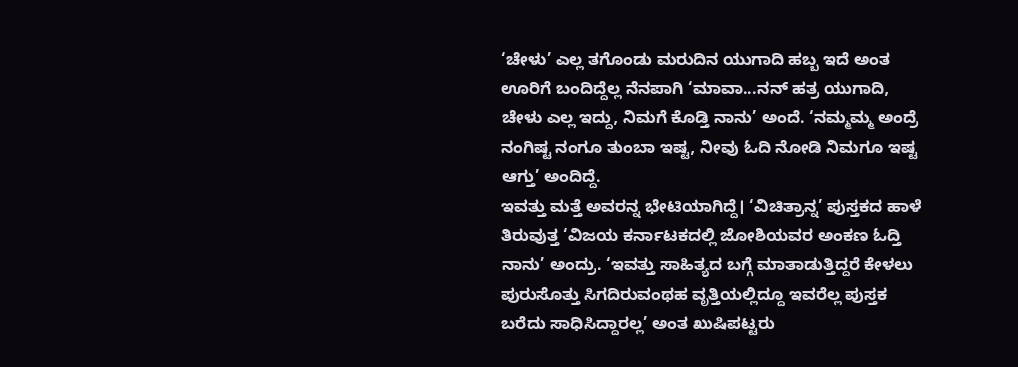‘ಚೇಳು’ ಎಲ್ಲ ತಗೊಂಡು ಮರುದಿನ ಯುಗಾದಿ ಹಬ್ಬ ಇದೆ ಅಂತ ಊರಿಗೆ ಬಂದಿದ್ದೆಲ್ಲ ನೆನಪಾಗಿ ‘ಮಾವಾ...ನನ್ ಹತ್ರ ಯುಗಾದಿ, ಚೇಳು ಎಲ್ಲ ಇದ್ದು, ನಿಮಗೆ ಕೊಡ್ತಿ ನಾನು’ ಅಂದೆ. ‘ನಮ್ಮಮ್ಮ ಅಂದ್ರೆ ನಂಗಿಷ್ಟ ನಂಗೂ ತುಂಬಾ ಇಷ್ಟ, ನೀವು ಓದಿ ನೋಡಿ ನಿಮಗೂ ಇಷ್ಟ ಆಗ್ತು’ ಅಂದಿದ್ದೆ.
ಇವತ್ತು ಮತ್ತೆ ಅವರನ್ನ ಭೇಟಿಯಾಗಿದ್ದೆ। ‘ವಿಚಿತ್ರಾನ್ನ’ ಪುಸ್ತಕದ ಹಾಳೆ ತಿರುವುತ್ತ ‘ವಿಜಯ ಕರ್ನಾಟಕದಲ್ಲಿ ಜೋಶಿಯವರ ಅಂಕಣ ಓದ್ತಿ ನಾನು’ ಅಂದ್ರು. ‘ಇವತ್ತು ಸಾಹಿತ್ಯದ ಬಗ್ಗೆ ಮಾತಾಡುತ್ತಿದ್ದರೆ ಕೇಳಲು ಪುರುಸೊತ್ತು ಸಿಗದಿರುವಂಥಹ ವೃತ್ತಿಯಲ್ಲಿದ್ದೂ ಇವರೆಲ್ಲ ಪುಸ್ತಕ ಬರೆದು ಸಾಧಿಸಿದ್ದಾರಲ್ಲ’ ಅಂತ ಖುಷಿಪಟ್ಟರು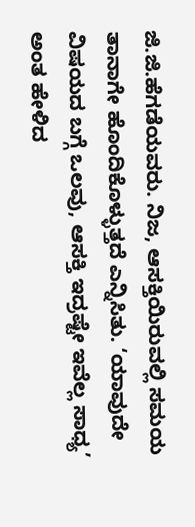ಜಿ.ಜಿ.ಹೆಗಡೆಯವರು. ನಿಜ, ಆಸಕ್ತಿಯಿರುವಲ್ಲಿ ಸಮಯ ತಾನಾಗೇ ಹೊಂದಿಕೊಳ್ಳುತ್ತದೆ ಎನ್ನಿಸಿತು. ‘ಯಾವುದೇ ವಿಷಯದ ಬಗ್ಗೆ ಒಲವು, ಆಸಕ್ತಿ ಇದ್ರಷ್ಟೇ ಇವೆಲ್ಲ ಸಾಧ್ಯ’ ಅಂತ ಹೇಳಿದ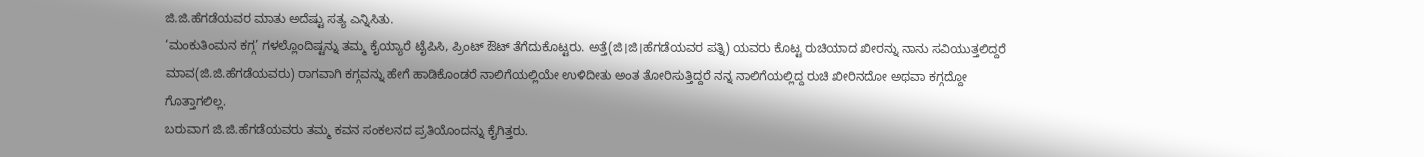ಜಿ.ಜಿ.ಹೆಗಡೆಯವರ ಮಾತು ಅದೆಷ್ಟು ಸತ್ಯ ಎನ್ನಿಸಿತು.
‘ಮಂಕುತಿಂಮನ ಕಗ್ಗ’ ಗಳಲ್ಲೊಂದಿಷ್ಟನ್ನು ತಮ್ಮ ಕೈಯ್ಯಾರೆ ಟೈಪಿಸಿ, ಪ್ರಿಂಟ್ ಔಟ್ ತೆಗೆದುಕೊಟ್ಟರು. ಅತ್ತೆ(ಜಿ।ಜಿ।ಹೆಗಡೆಯವರ ಪತ್ನಿ) ಯವರು ಕೊಟ್ಟ ರುಚಿಯಾದ ಖೀರನ್ನು ನಾನು ಸವಿಯುತ್ತಲಿದ್ದರೆ ಮಾವ(ಜಿ.ಜಿ.ಹೆಗಡೆಯವರು) ರಾಗವಾಗಿ ಕಗ್ಗವನ್ನು ಹೇಗೆ ಹಾಡಿಕೊಂಡರೆ ನಾಲಿಗೆಯಲ್ಲಿಯೇ ಉಳಿದೀತು ಅಂತ ತೋರಿಸುತ್ತಿದ್ದರೆ ನನ್ನ ನಾಲಿಗೆಯಲ್ಲಿದ್ದ ರುಚಿ ಖೀರಿನದೋ ಅಥವಾ ಕಗ್ಗದ್ದೋ ಗೊತ್ತಾಗಲಿಲ್ಲ.
ಬರುವಾಗ ಜಿ.ಜಿ.ಹೆಗಡೆಯವರು ತಮ್ಮ ಕವನ ಸಂಕಲನದ ಪ್ರತಿಯೊಂದನ್ನು ಕೈಗಿತ್ತರು.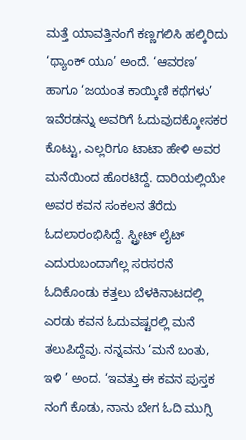ಮತ್ತೆ ಯಾವತ್ತಿನಂಗೆ ಕಣ್ಣಗಲಿಸಿ ಹಲ್ಕಿರಿದು ‘ಥ್ಯಾಂಕ್ ಯೂ’ ಅಂದೆ. ‘ಆವರಣ’ ಹಾಗೂ ‘ಜಯಂತ ಕಾಯ್ಕಿಣಿ ಕಥೆಗಳು’ ಇವೆರಡನ್ನು ಅವರಿಗೆ ಓದುವುದಕ್ಕೋಸಕರ ಕೊಟ್ಟು, ಎಲ್ಲರಿಗೂ ಟಾಟಾ ಹೇಳಿ ಅವರ ಮನೆಯಿಂದ ಹೊರಟಿದ್ದೆ. ದಾರಿಯಲ್ಲಿಯೇ ಅವರ ಕವನ ಸಂಕಲನ ತೆರೆದು ಓದಲಾರಂಭಿಸಿದ್ದೆ. ಸ್ಟ್ರೀಟ್ ಲೈಟ್ ಎದುರುಬಂದಾಗೆಲ್ಲ ಸರಸರನೆ ಓದಿಕೊಂಡು ಕತ್ತಲು ಬೆಳಕಿನಾಟದಲ್ಲಿ ಎರಡು ಕವನ ಓದುವಷ್ಟರಲ್ಲಿ ಮನೆ ತಲುಪಿದ್ದೆವು. ನನ್ನವನು ‘ಮನೆ ಬಂತು, ಇಳಿ ’ ಅಂದ. ‘ಇವತ್ತು ಈ ಕವನ ಪುಸ್ತಕ ನಂಗೆ ಕೊಡು, ನಾನು ಬೇಗ ಓದಿ ಮುಗ್ಸಿ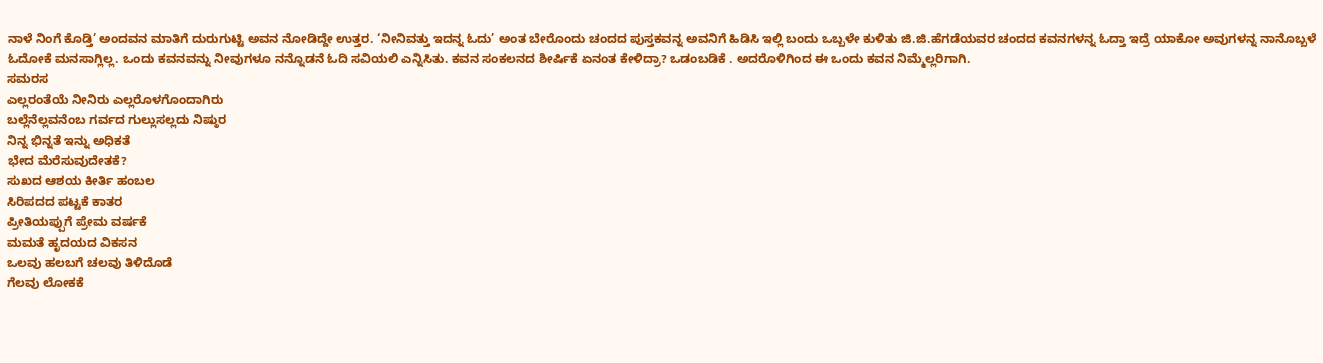ನಾಳೆ ನಿಂಗೆ ಕೊಡ್ತಿ’ ಅಂದವನ ಮಾತಿಗೆ ದುರುಗುಟ್ಟಿ ಅವನ ನೋಡಿದ್ದೇ ಉತ್ತರ. ‘ನೀನಿವತ್ತು ಇದನ್ನ ಓದು’ ಅಂತ ಬೇರೊಂದು ಚಂದದ ಪುಸ್ತಕವನ್ನ ಅವನಿಗೆ ಹಿಡಿಸಿ ಇಲ್ಲಿ ಬಂದು ಒಬ್ಬಳೇ ಕುಳಿತು ಜಿ.ಜಿ.ಹೆಗಡೆಯವರ ಚಂದದ ಕವನಗಳನ್ನ ಓದ್ತಾ ಇದ್ರೆ ಯಾಕೋ ಅವುಗಳನ್ನ ನಾನೊಬ್ಬಳೆ ಓದೋಕೆ ಮನಸಾಗ್ಲಿಲ್ಲ. ಒಂದು ಕವನವನ್ನು ನೀವುಗಳೂ ನನ್ನೊಡನೆ ಓದಿ ಸವಿಯಲಿ ಎನ್ನಿಸಿತು. ಕವನ ಸಂಕಲನದ ಶೀರ್ಷಿಕೆ ಏನಂತ ಕೇಳಿದ್ರಾ? ಒಡಂಬಡಿಕೆ . ಅದರೊಳಿಗಿಂದ ಈ ಒಂದು ಕವನ ನಿಮ್ಮೆಲ್ಲರಿಗಾಗಿ.
ಸಮರಸ
ಎಲ್ಲರಂತೆಯೆ ನೀನಿರು ಎಲ್ಲರೊಳಗೊಂದಾಗಿರು
ಬಲ್ಲೆನೆಲ್ಲವನೆಂಬ ಗರ್ವದ ಗುಲ್ಲುಸಲ್ಲದು ನಿಷ್ಠುರ
ನಿನ್ನ ಭಿನ್ನತೆ ಇನ್ನು ಅಧಿಕತೆ
ಭೇದ ಮೆರೆಸುವುದೇತಕೆ?
ಸುಖದ ಆಶಯ ಕೀರ್ತಿ ಹಂಬಲ
ಸಿರಿಪದದ ಪಟ್ಟಕೆ ಕಾತರ
ಪ್ರೀತಿಯಪ್ಪುಗೆ ಪ್ರೇಮ ವರ್ಷಕೆ
ಮಮತೆ ಹೃದಯದ ವಿಕಸನ
ಒಲವು ಹಲಬಗೆ ಚಲವು ತಿಳಿದೊಡೆ
ಗೆಲವು ಲೋಕಕೆ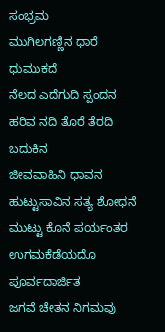ಸಂಭ್ರಮ
ಮುಗಿಲಗಣ್ಣಿನ ಧಾರೆ ಧುಮುಕದೆ
ನೆಲದ ಎದೆಗುದಿ ಸ್ಪಂದನ
ಹರಿವ ನದಿ ತೊರೆ ತೆರದಿ ಬದುಕಿನ
ಜೀವವಾಹಿನಿ ಧಾವನ
ಹುಟ್ಟುಸಾವಿನ ಸತ್ಯ ಶೋಧನೆ
ಮುಟ್ಟು ಕೊನೆ ಪರ್ಯಂತರ
ಉಗಮಕೆಡೆಯದೊ ಪೂರ್ವದಾರ್ಜಿತ
ಜಗವೆ ಚೇತನ ನಿಗಮವು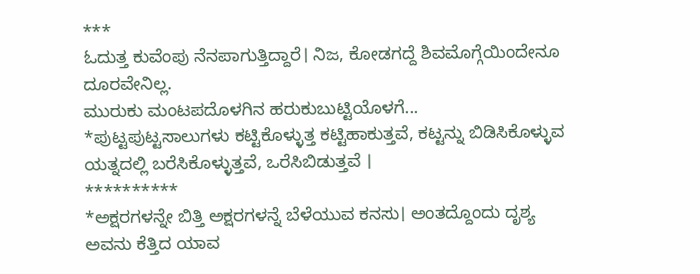***
ಓದುತ್ತ ಕುವೆಂಪು ನೆನಪಾಗುತ್ತಿದ್ದಾರೆ। ನಿಜ, ಕೋಡಗದ್ದೆ ಶಿವಮೊಗ್ಗೆಯಿಂದೇನೂ ದೂರವೇನಿಲ್ಲ.
ಮುರುಕು ಮಂಟಪದೊಳಗಿನ ಹರುಕುಬುಟ್ಟಿಯೊಳಗೆ...
*ಪುಟ್ಟಪುಟ್ಟಸಾಲುಗಳು ಕಟ್ಟಿಕೊಳ್ಳುತ್ತ ಕಟ್ಟಿಹಾಕುತ್ತವೆ, ಕಟ್ಟನ್ನು ಬಿಡಿಸಿಕೊಳ್ಳುವ ಯತ್ನದಲ್ಲಿ ಬರೆಸಿಕೊಳ್ಳುತ್ತವೆ, ಒರೆಸಿಬಿಡುತ್ತವೆ ।
**********
*ಅಕ್ಷರಗಳನ್ನೇ ಬಿತ್ತಿ ಅಕ್ಷರಗಳನ್ನೆ ಬೆಳೆಯುವ ಕನಸು। ಅಂತದ್ದೊಂದು ದೃಶ್ಯ ಅವನು ಕೆತ್ತಿದ ಯಾವ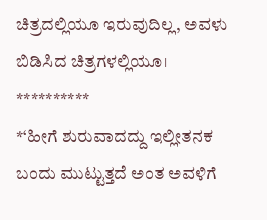ಚಿತ್ರದಲ್ಲಿಯೂ ಇರುವುದಿಲ್ಲ, ಅವಳು ಬಿಡಿಸಿದ ಚಿತ್ರಗಳಲ್ಲಿಯೂ।
**********
*‘ಹೀಗೆ ಶುರುವಾದದ್ದು ಇಲ್ಲೀತನಕ ಬಂದು ಮುಟ್ಟುತ್ತದೆ ಅಂತ ಅವಳಿಗೆ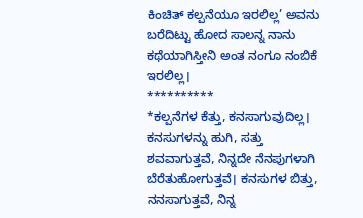ಕಿಂಚಿತ್ ಕಲ್ಪನೆಯೂ ಇರಲಿಲ್ಲ’ ಅವನು ಬರೆದಿಟ್ಟು ಹೋದ ಸಾಲನ್ನ ನಾನು ಕಥೆಯಾಗಿಸ್ತೀನಿ ಅಂತ ನಂಗೂ ನಂಬಿಕೆ ಇರಲಿಲ್ಲ।
**********
*ಕಲ್ಪನೆಗಳ ಕೆತ್ತು, ಕನಸಾಗುವುದಿಲ್ಲ। ಕನಸುಗಳನ್ನು ಹುಗಿ, ಸತ್ತು ಶವವಾಗುತ್ತವೆ, ನಿನ್ನದೇ ನೆನಪುಗಳಾಗಿ ಬೆರೆತುಹೋಗುತ್ತವೆ। ಕನಸುಗಳ ಬಿತ್ತು, ನನಸಾಗುತ್ತವೆ, ನಿನ್ನ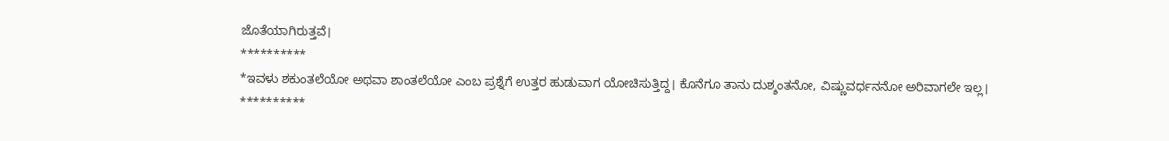ಜೊತೆಯಾಗಿರುತ್ತವೆ।
**********
*ಇವಳು ಶಕುಂತಲೆಯೋ ಅಥವಾ ಶಾಂತಲೆಯೋ ಎಂಬ ಪ್ರಶ್ನೆಗೆ ಉತ್ತರ ಹುಡುವಾಗ ಯೋಚಿಸುತ್ತಿದ್ದ। ಕೊನೆಗೂ ತಾನು ದುಶ್ಶಂತನೋ, ವಿಷ್ಣುವರ್ಧನನೋ ಅರಿವಾಗಲೇ ಇಲ್ಲ।
**********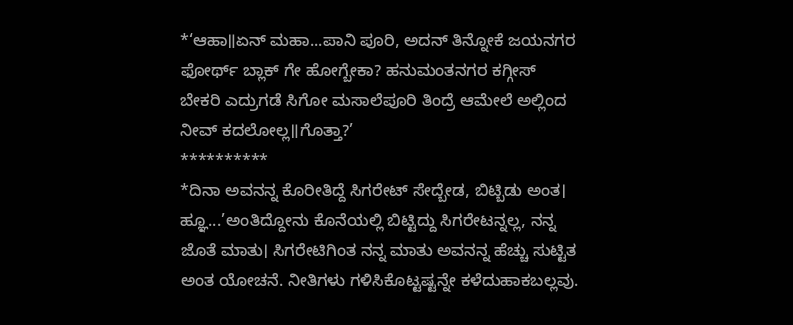*‘ಆಹಾ॥ಏನ್ ಮಹಾ...ಪಾನಿ ಪೂರಿ, ಅದನ್ ತಿನ್ನೋಕೆ ಜಯನಗರ ಫೋರ್ಥ್ ಬ್ಲಾಕ್ ಗೇ ಹೋಗ್ಬೇಕಾ? ಹನುಮಂತನಗರ ಕಗ್ಗೀಸ್ ಬೇಕರಿ ಎದ್ರುಗಡೆ ಸಿಗೋ ಮಸಾಲೆಪೂರಿ ತಿಂದ್ರೆ ಆಮೇಲೆ ಅಲ್ಲಿಂದ ನೀವ್ ಕದಲೋಲ್ಲ॥ಗೊತ್ತಾ?’
**********
*ದಿನಾ ಅವನನ್ನ ಕೊರೀತಿದ್ದೆ ಸಿಗರೇಟ್ ಸೇದ್ಬೇಡ, ಬಿಟ್ಬಿಡು ಅಂತ। ಹ್ಞೂ...’ಅಂತಿದ್ದೋನು ಕೊನೆಯಲ್ಲಿ ಬಿಟ್ಟಿದ್ದು ಸಿಗರೇಟನ್ನಲ್ಲ, ನನ್ನ ಜೊತೆ ಮಾತು। ಸಿಗರೇಟಿಗಿಂತ ನನ್ನ ಮಾತು ಅವನನ್ನ ಹೆಚ್ಚು ಸುಟ್ಟಿತ ಅಂತ ಯೋಚನೆ. ನೀತಿಗಳು ಗಳಿಸಿಕೊಟ್ಟಷ್ಟನ್ನೇ ಕಳೆದುಹಾಕಬಲ್ಲವು.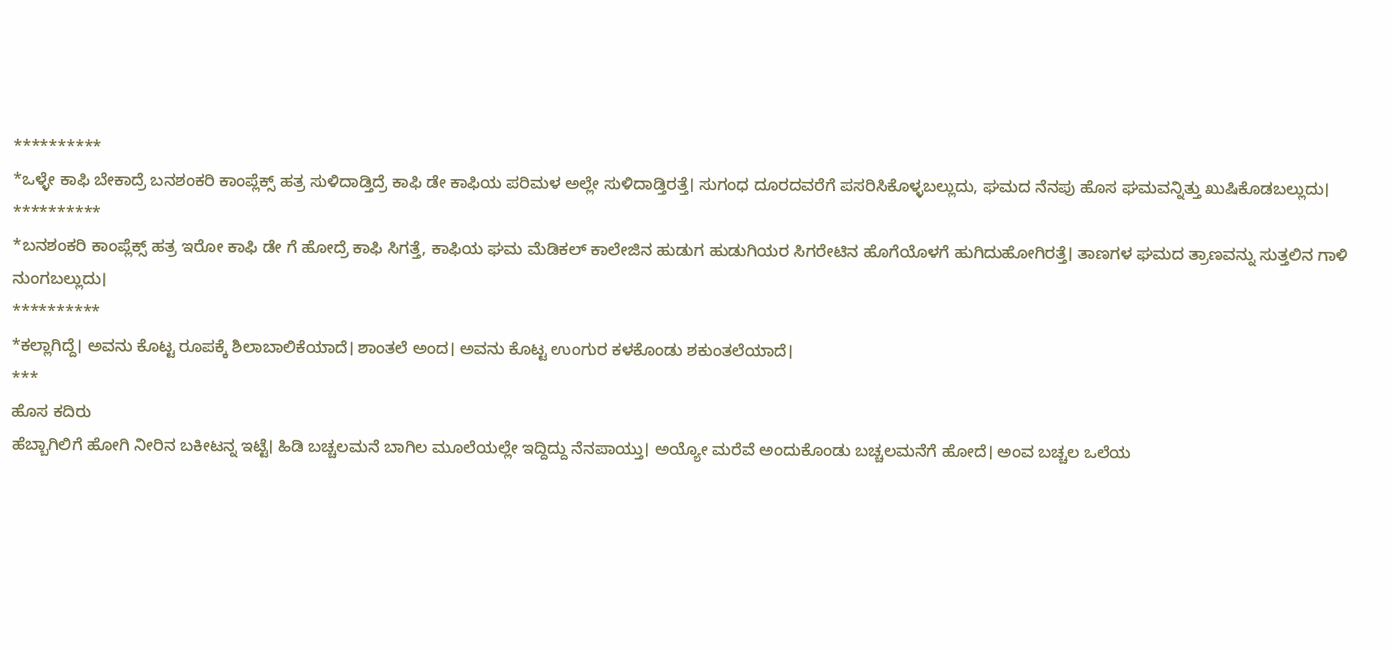**********
*ಒಳ್ಳೇ ಕಾಫಿ ಬೇಕಾದ್ರೆ ಬನಶಂಕರಿ ಕಾಂಪ್ಲೆಕ್ಸ್ ಹತ್ರ ಸುಳಿದಾಡ್ತಿದ್ರೆ ಕಾಫಿ ಡೇ ಕಾಫಿಯ ಪರಿಮಳ ಅಲ್ಲೇ ಸುಳಿದಾಡ್ತಿರತ್ತೆ। ಸುಗಂಧ ದೂರದವರೆಗೆ ಪಸರಿಸಿಕೊಳ್ಳಬಲ್ಲುದು, ಘಮದ ನೆನಪು ಹೊಸ ಘಮವನ್ನಿತ್ತು ಖುಷಿಕೊಡಬಲ್ಲುದು।
**********
*ಬನಶಂಕರಿ ಕಾಂಪ್ಲೆಕ್ಸ್ ಹತ್ರ ಇರೋ ಕಾಫಿ ಡೇ ಗೆ ಹೋದ್ರೆ ಕಾಫಿ ಸಿಗತ್ತೆ, ಕಾಫಿಯ ಘಮ ಮೆಡಿಕಲ್ ಕಾಲೇಜಿನ ಹುಡುಗ ಹುಡುಗಿಯರ ಸಿಗರೇಟಿನ ಹೊಗೆಯೊಳಗೆ ಹುಗಿದುಹೋಗಿರತ್ತೆ। ತಾಣಗಳ ಘಮದ ತ್ರಾಣವನ್ನು ಸುತ್ತಲಿನ ಗಾಳಿ ನುಂಗಬಲ್ಲುದು।
**********
*ಕಲ್ಲಾಗಿದ್ದೆ। ಅವನು ಕೊಟ್ಟ ರೂಪಕ್ಕೆ ಶಿಲಾಬಾಲಿಕೆಯಾದೆ। ಶಾಂತಲೆ ಅಂದ। ಅವನು ಕೊಟ್ಟ ಉಂಗುರ ಕಳಕೊಂಡು ಶಕುಂತಲೆಯಾದೆ।
***
ಹೊಸ ಕದಿರು
ಹೆಬ್ಬಾಗಿಲಿಗೆ ಹೋಗಿ ನೀರಿನ ಬಕೀಟನ್ನ ಇಟ್ಟೆ। ಹಿಡಿ ಬಚ್ಚಲಮನೆ ಬಾಗಿಲ ಮೂಲೆಯಲ್ಲೇ ಇದ್ದಿದ್ದು ನೆನಪಾಯ್ತು। ಅಯ್ಯೋ ಮರೆವೆ ಅಂದುಕೊಂಡು ಬಚ್ಚಲಮನೆಗೆ ಹೋದೆ। ಅಂವ ಬಚ್ಚಲ ಒಲೆಯ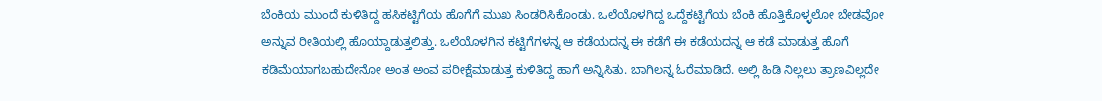ಬೆಂಕಿಯ ಮುಂದೆ ಕುಳಿತಿದ್ದ ಹಸಿಕಟ್ಟಿಗೆಯ ಹೊಗೆಗೆ ಮುಖ ಸಿಂಡರಿಸಿಕೊಂಡು. ಒಲೆಯೊಳಗಿದ್ದ ಒದ್ದೆಕಟ್ಟಿಗೆಯ ಬೆಂಕಿ ಹೊತ್ತಿಕೊಳ್ಳಲೋ ಬೇಡವೋ ಅನ್ನುವ ರೀತಿಯಲ್ಲಿ ಹೊಯ್ದಾಡುತ್ತಲಿತ್ತು. ಒಲೆಯೊಳಗಿನ ಕಟ್ಟಿಗೆಗಳನ್ನ ಆ ಕಡೆಯದನ್ನ ಈ ಕಡೆಗೆ ಈ ಕಡೆಯದನ್ನ ಆ ಕಡೆ ಮಾಡುತ್ತ ಹೊಗೆ ಕಡಿಮೆಯಾಗಬಹುದೇನೋ ಅಂತ ಅಂವ ಪರೀಕ್ಷೆಮಾಡುತ್ತ ಕುಳಿತಿದ್ದ ಹಾಗೆ ಅನ್ನಿಸಿತು. ಬಾಗಿಲನ್ನ ಓರೆಮಾಡಿದೆ. ಅಲ್ಲಿ ಹಿಡಿ ನಿಲ್ಲಲು ತ್ರಾಣವಿಲ್ಲದೇ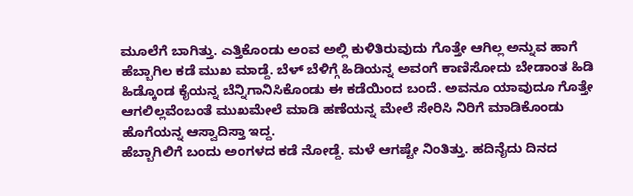ಮೂಲೆಗೆ ಬಾಗಿತ್ತು. ಎತ್ತಿಕೊಂಡು ಅಂವ ಅಲ್ಲಿ ಕುಳಿತಿರುವುದು ಗೊತ್ತೇ ಆಗಿಲ್ಲ ಅನ್ನುವ ಹಾಗೆ ಹೆಬ್ಬಾಗಿಲ ಕಡೆ ಮುಖ ಮಾಡ್ದೆ. ಬೆಳ್ ಬೆಳಿಗ್ಗೆ ಹಿಡಿಯನ್ನ ಅವಂಗೆ ಕಾಣಿಸೋದು ಬೇಡಾಂತ ಹಿಡಿ ಹಿಡ್ಕೊಂಡ ಕೈಯನ್ನ ಬೆನ್ನಿಗಾನಿಸಿಕೊಂಡು ಈ ಕಡೆಯಿಂದ ಬಂದೆ. ಅವನೂ ಯಾವುದೂ ಗೊತ್ತೇ ಆಗಲಿಲ್ಲವೆಂಬಂತೆ ಮುಖಮೇಲೆ ಮಾಡಿ ಹಣೆಯನ್ನ ಮೇಲೆ ಸೇರಿಸಿ ನಿರಿಗೆ ಮಾಡಿಕೊಂಡು ಹೊಗೆಯನ್ನ ಆಸ್ವಾದಿಸ್ತಾ ಇದ್ದ.
ಹೆಬ್ಬಾಗಿಲಿಗೆ ಬಂದು ಅಂಗಳದ ಕಡೆ ನೋಡ್ದೆ. ಮಳೆ ಆಗಷ್ಟೇ ನಿಂತಿತ್ತು. ಹದಿನೈದು ದಿನದ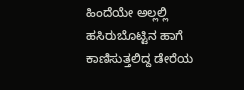ಹಿಂದೆಯೇ ಅಲ್ಲಲ್ಲಿ ಹಸಿರುಬೊಟ್ಟಿನ ಹಾಗೆ ಕಾಣಿಸುತ್ತಲಿದ್ದ ಡೇರೆಯ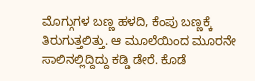ಮೊಗ್ಗುಗಳ ಬಣ್ಣ ಹಳದಿ, ಕೆಂಪು ಬಣ್ಣಕ್ಕೆ ತಿರುಗುತ್ತಲಿತ್ತು. ಆ ಮೂಲೆಯಿಂದ ಮೂರನೇ ಸಾಲಿನಲ್ಲಿದ್ದಿದ್ದು ಕಡ್ಡಿ ಡೇರೆ. ಕೊಡೆ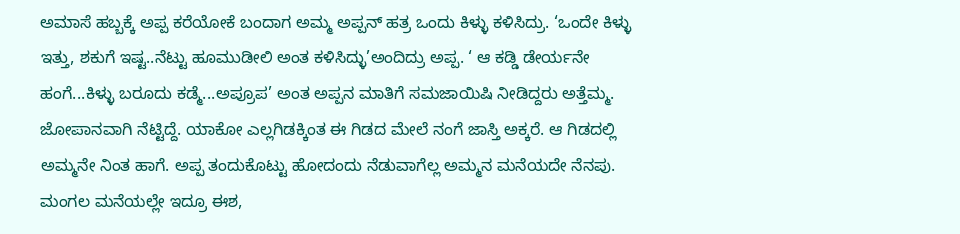ಅಮಾಸೆ ಹಬ್ಬಕ್ಕೆ ಅಪ್ಪ ಕರೆಯೋಕೆ ಬಂದಾಗ ಅಮ್ಮ ಅಪ್ಪನ್ ಹತ್ರ ಒಂದು ಕಿಳ್ಳು ಕಳಿಸಿದ್ರು. ‘ಒಂದೇ ಕಿಳ್ಳು ಇತ್ತು, ಶಕುಗೆ ಇಷ್ಟ..ನೆಟ್ಟು ಹೂಮುಡೀಲಿ ಅಂತ ಕಳಿಸಿದ್ಳು’ಅಂದಿದ್ರು ಅಪ್ಪ. ‘ ಆ ಕಡ್ಡಿ ಡೇರ್ಯನೇ ಹಂಗೆ...ಕಿಳ್ಳು ಬರೂದು ಕಡ್ಮೆ...ಅಪ್ರೂಪ’ ಅಂತ ಅಪ್ಪನ ಮಾತಿಗೆ ಸಮಜಾಯಿಷಿ ನೀಡಿದ್ದರು ಅತ್ತೆಮ್ಮ. ಜೋಪಾನವಾಗಿ ನೆಟ್ಟಿದ್ದೆ. ಯಾಕೋ ಎಲ್ಲಗಿಡಕ್ಕಿಂತ ಈ ಗಿಡದ ಮೇಲೆ ನಂಗೆ ಜಾಸ್ತಿ ಅಕ್ಕರೆ. ಆ ಗಿಡದಲ್ಲಿ ಅಮ್ಮನೇ ನಿಂತ ಹಾಗೆ. ಅಪ್ಪ ತಂದುಕೊಟ್ಟು ಹೋದಂದು ನೆಡುವಾಗೆಲ್ಲ ಅಮ್ಮನ ಮನೆಯದೇ ನೆನಪು.
ಮಂಗಲ ಮನೆಯಲ್ಲೇ ಇದ್ರೂ ಈಶ,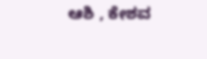ಆಶಿ , ಕೇಶವ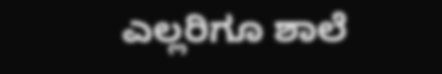ಎಲ್ಲರಿಗೂ ಶಾಲೆ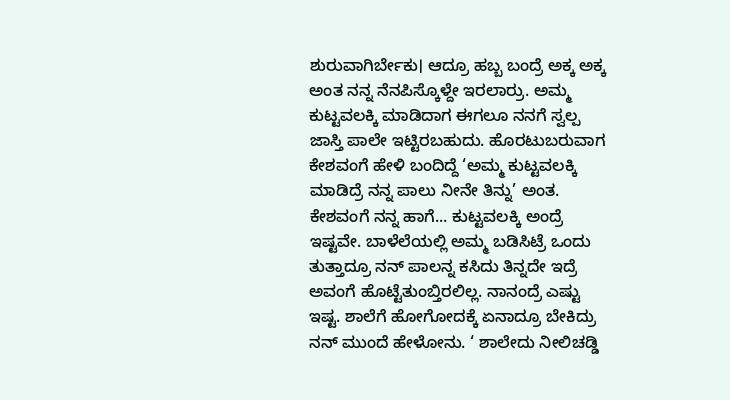ಶುರುವಾಗಿರ್ಬೇಕು। ಆದ್ರೂ ಹಬ್ಬ ಬಂದ್ರೆ ಅಕ್ಕ ಅಕ್ಕ ಅಂತ ನನ್ನ ನೆನಪಿಸ್ಕೊಳ್ದೇ ಇರಲಾರ್ರು. ಅಮ್ಮ ಕುಟ್ಟವಲಕ್ಕಿ ಮಾಡಿದಾಗ ಈಗಲೂ ನನಗೆ ಸ್ವಲ್ಪ ಜಾಸ್ತಿ ಪಾಲೇ ಇಟ್ಟಿರಬಹುದು. ಹೊರಟುಬರುವಾಗ ಕೇಶವಂಗೆ ಹೇಳಿ ಬಂದಿದ್ದೆ ‘ಅಮ್ಮ ಕುಟ್ಟವಲಕ್ಕಿ ಮಾಡಿದ್ರೆ ನನ್ನ ಪಾಲು ನೀನೇ ತಿನ್ನು’ ಅಂತ. ಕೇಶವಂಗೆ ನನ್ನ ಹಾಗೆ... ಕುಟ್ಟವಲಕ್ಕಿ ಅಂದ್ರೆ ಇಷ್ಟವೇ. ಬಾಳೆಲೆಯಲ್ಲಿ ಅಮ್ಮ ಬಡಿಸಿಟ್ರೆ ಒಂದು ತುತ್ತಾದ್ರೂ ನನ್ ಪಾಲನ್ನ ಕಸಿದು ತಿನ್ನದೇ ಇದ್ರೆ ಅವಂಗೆ ಹೊಟ್ಟೆತುಂಬ್ತಿರಲಿಲ್ಲ. ನಾನಂದ್ರೆ ಎಷ್ಟು ಇಷ್ಟ. ಶಾಲೆಗೆ ಹೋಗೋದಕ್ಕೆ ಏನಾದ್ರೂ ಬೇಕಿದ್ರು ನನ್ ಮುಂದೆ ಹೇಳೋನು. ‘ ಶಾಲೇದು ನೀಲಿಚಡ್ಡಿ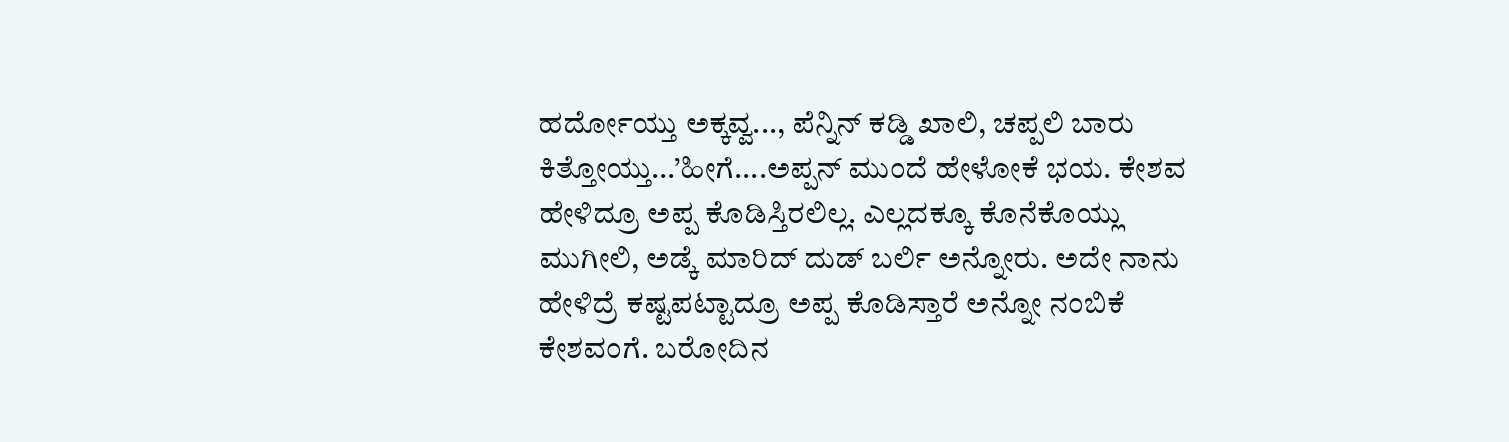ಹರ್ದೋಯ್ತು ಅಕ್ಕವ್ವ..., ಪೆನ್ನಿನ್ ಕಡ್ಡಿ ಖಾಲಿ, ಚಪ್ಪಲಿ ಬಾರು ಕಿತ್ತೋಯ್ತು...’ಹೀಗೆ....ಅಪ್ಪನ್ ಮುಂದೆ ಹೇಳೋಕೆ ಭಯ. ಕೇಶವ ಹೇಳಿದ್ರೂ ಅಪ್ಪ ಕೊಡಿಸ್ತಿರಲಿಲ್ಲ. ಎಲ್ಲದಕ್ಕೂ ಕೊನೆಕೊಯ್ಲು ಮುಗೀಲಿ, ಅಡ್ಕೆ ಮಾರಿದ್ ದುಡ್ ಬರ್ಲಿ ಅನ್ನೋರು. ಅದೇ ನಾನು ಹೇಳಿದ್ರೆ ಕಷ್ಟಪಟ್ಟಾದ್ರೂ ಅಪ್ಪ ಕೊಡಿಸ್ತಾರೆ ಅನ್ನೋ ನಂಬಿಕೆ ಕೇಶವಂಗೆ. ಬರೋದಿನ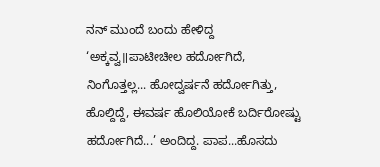ನನ್ ಮುಂದೆ ಬಂದು ಹೇಳಿದ್ದ ‘ಅಕ್ಕವ್ವ॥ಪಾಟೀಚೀಲ ಹರ್ದೋಗಿದೆ, ನಿಂಗೊತ್ತಲ್ಲ... ಹೋದ್ವರ್ಷನೆ ಹರ್ದೋಗಿತ್ತು, ಹೊಲ್ದಿದ್ದೆ, ಈವರ್ಷ ಹೊಲಿಯೋಕೆ ಬರ್ದಿರೋಷ್ಟು ಹರ್ದೋಗಿದೆ...’ ಅಂದಿದ್ದ. ಪಾಪ...ಹೊಸದು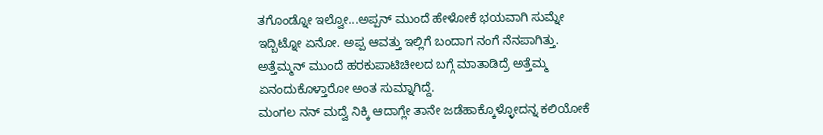ತಗೊಂಡ್ನೋ ಇಲ್ವೋ...ಅಪ್ಪನ್ ಮುಂದೆ ಹೇಳೋಕೆ ಭಯವಾಗಿ ಸುಮ್ನೇ ಇದ್ಬಿಟ್ನೋ ಏನೋ. ಅಪ್ಪ ಆವತ್ತು ಇಲ್ಲಿಗೆ ಬಂದಾಗ ನಂಗೆ ನೆನಪಾಗಿತ್ತು. ಅತ್ತೆಮ್ಮನ್ ಮುಂದೆ ಹರಕುಪಾಟಿಚೀಲದ ಬಗ್ಗೆ ಮಾತಾಡಿದ್ರೆ ಅತ್ತೆಮ್ಮ ಏನಂದುಕೊಳ್ತಾರೋ ಅಂತ ಸುಮ್ನಾಗಿದ್ದೆ.
ಮಂಗಲ ನನ್ ಮದ್ವೆ ನಿಕ್ಕಿ ಆದಾಗ್ಲೇ ತಾನೇ ಜಡೆಹಾಕ್ಕೊಳ್ಳೋದನ್ನ ಕಲಿಯೋಕೆ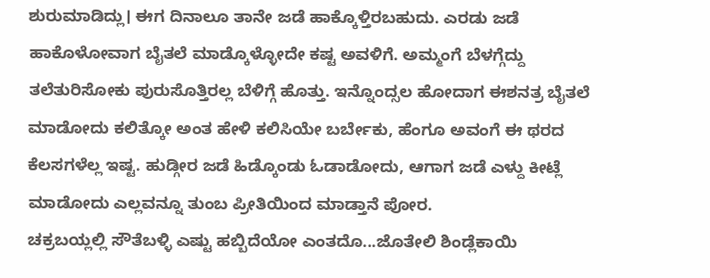ಶುರುಮಾಡಿದ್ಲು। ಈಗ ದಿನಾಲೂ ತಾನೇ ಜಡೆ ಹಾಕ್ಕೊಳ್ತಿರಬಹುದು. ಎರಡು ಜಡೆ ಹಾಕೊಳೋವಾಗ ಬೈತಲೆ ಮಾಡ್ಕೊಳ್ಳೋದೇ ಕಷ್ಟ ಅವಳಿಗೆ. ಅಮ್ಮಂಗೆ ಬೆಳಗ್ಗೆದ್ದು ತಲೆತುರಿಸೋಕು ಪುರುಸೊತ್ತಿರಲ್ಲ ಬೆಳಿಗ್ಗೆ ಹೊತ್ತು. ಇನ್ನೊಂದ್ಸಲ ಹೋದಾಗ ಈಶನತ್ರ ಬೈತಲೆ ಮಾಡೋದು ಕಲಿತ್ಕೋ ಅಂತ ಹೇಳಿ ಕಲಿಸಿಯೇ ಬರ್ಬೇಕು, ಹೆಂಗೂ ಅವಂಗೆ ಈ ಥರದ ಕೆಲಸಗಳೆಲ್ಲ ಇಷ್ಟ. ಹುಡ್ಗೀರ ಜಡೆ ಹಿಡ್ಕೊಂಡು ಓಡಾಡೋದು, ಆಗಾಗ ಜಡೆ ಎಳ್ದು ಕೀಟ್ಲೆ ಮಾಡೋದು ಎಲ್ಲವನ್ನೂ ತುಂಬ ಪ್ರೀತಿಯಿಂದ ಮಾಡ್ತಾನೆ ಪೋರ.
ಚಕ್ರಬಯ್ಲಲ್ಲಿ ಸೌತೆಬಳ್ಳಿ ಎಷ್ಟು ಹಬ್ಬಿದೆಯೋ ಎಂತದೊ...ಜೊತೇಲಿ ಶಿಂಡ್ಲೆಕಾಯಿ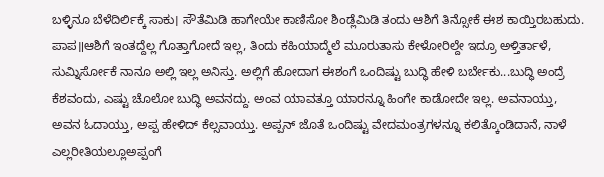ಬಳ್ಳಿನೂ ಬೆಳೆದಿರ್ಲಿಕ್ಕೆ ಸಾಕು। ಸೌತೆಮಿಡಿ ಹಾಗೇಯೇ ಕಾಣಿಸೋ ಶಿಂಡ್ಲೆಮಿಡಿ ತಂದು ಆಶಿಗೆ ತಿನ್ಸೋಕೆ ಈಶ ಕಾಯ್ತಿರಬಹುದು. ಪಾಪ॥ಆಶಿಗೆ ಇಂತದ್ದೆಲ್ಲ ಗೊತ್ತಾಗೋದೆ ಇಲ್ಲ, ತಿಂದು ಕಹಿಯಾದ್ಮೆಲೆ ಮೂರುತಾಸು ಕೇಳೋರಿಲ್ದೇ ಇದ್ರೂ ಅಳ್ತಿರ್ತಾಳೆ, ಸುಮ್ನಿರ್ಸೋಕೆ ನಾನೂ ಅಲ್ಲಿ ಇಲ್ಲ ಅನಿಸ್ತು. ಅಲ್ಲಿಗೆ ಹೋದಾಗ ಈಶಂಗೆ ಒಂದಿಷ್ಟು ಬುದ್ಧಿ ಹೇಳಿ ಬರ್ಬೇಕು...ಬುದ್ಧಿ ಅಂದ್ರೆ ಕೆಶವಂದು, ಎಷ್ಟು ಚೊಲೋ ಬುದ್ಧಿ ಅವನದ್ದು. ಅಂವ ಯಾವತ್ತೂ ಯಾರನ್ನೂ ಹಿಂಗೇ ಕಾಡೋದೇ ಇಲ್ಲ. ಅವನಾಯ್ತು, ಅವನ ಓದಾಯ್ತು, ಅಪ್ಪ ಹೇಳಿದ್ ಕೆಲ್ಸವಾಯ್ತು. ಅಪ್ಪನ್ ಜೊತೆ ಒಂದಿಷ್ಟು ವೇದಮಂತ್ರಗಳನ್ನೂ ಕಲಿತ್ಕೊಂಡಿದಾನೆ, ನಾಳೆ ಎಲ್ಲರೀತಿಯಲ್ಲೂಅಪ್ಪಂಗೆ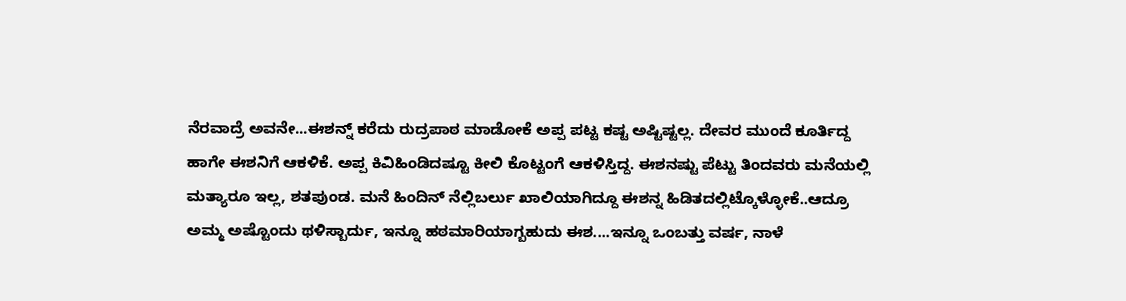ನೆರವಾದ್ರೆ ಅವನೇ...ಈಶನ್ನ್ ಕರೆದು ರುದ್ರಪಾಠ ಮಾಡೋಕೆ ಅಪ್ಪ ಪಟ್ಟ ಕಷ್ಟ ಅಷ್ಟಿಷ್ಟಲ್ಲ. ದೇವರ ಮುಂದೆ ಕೂರ್ತಿದ್ದ ಹಾಗೇ ಈಶನಿಗೆ ಆಕಳಿಕೆ. ಅಪ್ಪ ಕಿವಿಹಿಂಡಿದಷ್ಟೂ ಕೀಲಿ ಕೊಟ್ಟಂಗೆ ಆಕಳಿಸ್ತಿದ್ದ. ಈಶನಷ್ಟು ಪೆಟ್ಟು ತಿಂದವರು ಮನೆಯಲ್ಲಿ ಮತ್ಯಾರೂ ಇಲ್ಲ, ಶತಪುಂಡ. ಮನೆ ಹಿಂದಿನ್ ನೆಲ್ಲಿಬರ್ಲು ಖಾಲಿಯಾಗಿದ್ದೂ ಈಶನ್ನ ಹಿಡಿತದಲ್ಲಿಟ್ಕೊಳ್ಳೋಕೆ..ಆದ್ರೂ ಅಮ್ಮ ಅಷ್ಟೊಂದು ಥಳಿಸ್ಬಾರ್ದು, ಇನ್ನೂ ಹಠಮಾರಿಯಾಗ್ಬಹುದು ಈಶ....ಇನ್ನೂ ಒಂಬತ್ತು ವರ್ಷ, ನಾಳೆ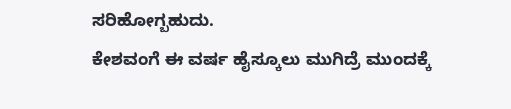ಸರಿಹೋಗ್ಬಹುದು.
ಕೇಶವಂಗೆ ಈ ವರ್ಷ ಹೈಸ್ಕೂಲು ಮುಗಿದ್ರೆ ಮುಂದಕ್ಕೆ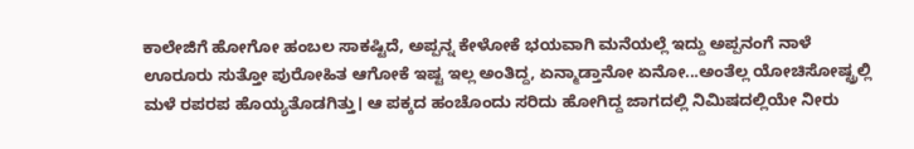ಕಾಲೇಜಿಗೆ ಹೋಗೋ ಹಂಬಲ ಸಾಕಷ್ಟಿದೆ, ಅಪ್ಪನ್ನ ಕೇಳೋಕೆ ಭಯವಾಗಿ ಮನೆಯಲ್ಲೆ ಇದ್ದು ಅಪ್ಪನಂಗೆ ನಾಳೆ ಊರೂರು ಸುತ್ತೋ ಪುರೋಹಿತ ಆಗೋಕೆ ಇಷ್ಟ ಇಲ್ಲ ಅಂತಿದ್ದ, ಏನ್ಮಾಡ್ತಾನೋ ಏನೋ...ಅಂತೆಲ್ಲ ಯೋಚಿಸೋಷ್ಟ್ರಲ್ಲಿ ಮಳೆ ರಪರಪ ಹೊಯ್ಯತೊಡಗಿತ್ತು। ಆ ಪಕ್ಕದ ಹಂಚೊಂದು ಸರಿದು ಹೋಗಿದ್ದ ಜಾಗದಲ್ಲಿ ನಿಮಿಷದಲ್ಲಿಯೇ ನೀರು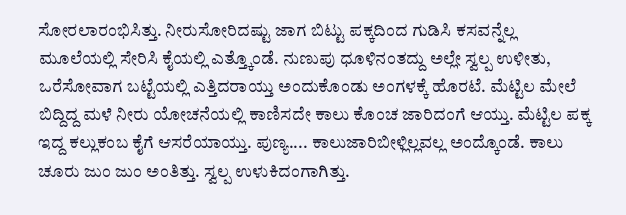ಸೋರಲಾರಂಭಿಸಿತ್ತು. ನೀರುಸೋರಿದಷ್ಟು ಜಾಗ ಬಿಟ್ಟು ಪಕ್ಕದಿಂದ ಗುಡಿಸಿ ಕಸವನ್ನೆಲ್ಲ ಮೂಲೆಯಲ್ಲಿ ಸೇರಿಸಿ ಕೈಯಲ್ಲಿ ಎತ್ತ್ಕೊಂಡೆ. ನುಣುಪು ಧೂಳಿನಂತದ್ದು ಅಲ್ಲೇ ಸ್ವಲ್ಪ ಉಳೀತು, ಒರೆಸೋವಾಗ ಬಟ್ಟೆಯಲ್ಲಿ ಎತ್ತಿದರಾಯ್ತು ಅಂದುಕೊಂಡು ಅಂಗಳಕ್ಕೆ ಹೊರಟೆ. ಮೆಟ್ಟಿಲ ಮೇಲೆ ಬಿದ್ದಿದ್ದ ಮಳೆ ನೀರು ಯೋಚನೆಯಲ್ಲಿ ಕಾಣಿಸದೇ ಕಾಲು ಕೊಂಚ ಜಾರಿದಂಗೆ ಆಯ್ತು. ಮೆಟ್ಟಿಲ ಪಕ್ಕ ಇದ್ದ ಕಲ್ಲುಕಂಬ ಕೈಗೆ ಆಸರೆಯಾಯ್ತು. ಪುಣ್ಯ.... ಕಾಲುಜಾರಿಬೀಳ್ಲಿಲ್ಲವಲ್ಲ ಅಂದ್ಕೊಂಡೆ. ಕಾಲು ಚೂರು ಜುಂ ಜುಂ ಅಂತಿತ್ತು. ಸ್ವಲ್ಪ ಉಳುಕಿದಂಗಾಗಿತ್ತು.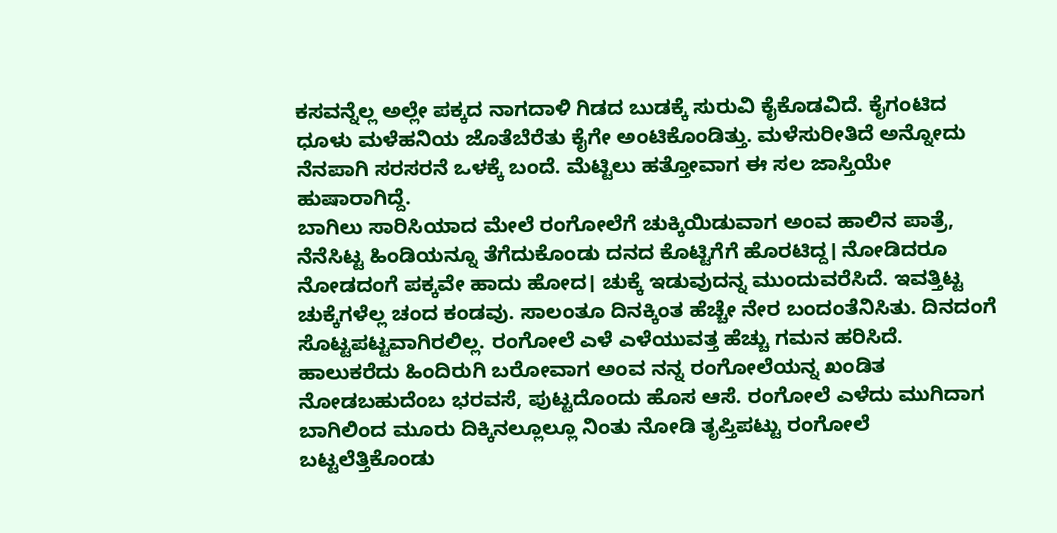ಕಸವನ್ನೆಲ್ಲ ಅಲ್ಲೇ ಪಕ್ಕದ ನಾಗದಾಳಿ ಗಿಡದ ಬುಡಕ್ಕೆ ಸುರುವಿ ಕೈಕೊಡವಿದೆ. ಕೈಗಂಟಿದ ಧೂಳು ಮಳೆಹನಿಯ ಜೊತೆಬೆರೆತು ಕೈಗೇ ಅಂಟಿಕೊಂಡಿತ್ತು. ಮಳೆಸುರೀತಿದೆ ಅನ್ನೋದು ನೆನಪಾಗಿ ಸರಸರನೆ ಒಳಕ್ಕೆ ಬಂದೆ. ಮೆಟ್ಟಿಲು ಹತ್ತೋವಾಗ ಈ ಸಲ ಜಾಸ್ತಿಯೇ ಹುಷಾರಾಗಿದ್ದೆ.
ಬಾಗಿಲು ಸಾರಿಸಿಯಾದ ಮೇಲೆ ರಂಗೋಲೆಗೆ ಚುಕ್ಕಿಯಿಡುವಾಗ ಅಂವ ಹಾಲಿನ ಪಾತ್ರೆ, ನೆನೆಸಿಟ್ಟ ಹಿಂಡಿಯನ್ನೂ ತೆಗೆದುಕೊಂಡು ದನದ ಕೊಟ್ಟಿಗೆಗೆ ಹೊರಟಿದ್ದ। ನೋಡಿದರೂ ನೋಡದಂಗೆ ಪಕ್ಕವೇ ಹಾದು ಹೋದ। ಚುಕ್ಕೆ ಇಡುವುದನ್ನ ಮುಂದುವರೆಸಿದೆ. ಇವತ್ತಿಟ್ಟ ಚುಕ್ಕೆಗಳೆಲ್ಲ ಚಂದ ಕಂಡವು. ಸಾಲಂತೂ ದಿನಕ್ಕಿಂತ ಹೆಚ್ಚೇ ನೇರ ಬಂದಂತೆನಿಸಿತು. ದಿನದಂಗೆ ಸೊಟ್ಟಪಟ್ಟವಾಗಿರಲಿಲ್ಲ. ರಂಗೋಲೆ ಎಳೆ ಎಳೆಯುವತ್ತ ಹೆಚ್ಚು ಗಮನ ಹರಿಸಿದೆ. ಹಾಲುಕರೆದು ಹಿಂದಿರುಗಿ ಬರೋವಾಗ ಅಂವ ನನ್ನ ರಂಗೋಲೆಯನ್ನ ಖಂಡಿತ ನೋಡಬಹುದೆಂಬ ಭರವಸೆ, ಪುಟ್ಟದೊಂದು ಹೊಸ ಆಸೆ. ರಂಗೋಲೆ ಎಳೆದು ಮುಗಿದಾಗ ಬಾಗಿಲಿಂದ ಮೂರು ದಿಕ್ಕಿನಲ್ಲೂಲ್ಲೂ ನಿಂತು ನೋಡಿ ತೃಪ್ತಿಪಟ್ಟು ರಂಗೋಲೆ ಬಟ್ಟಲೆತ್ತಿಕೊಂಡು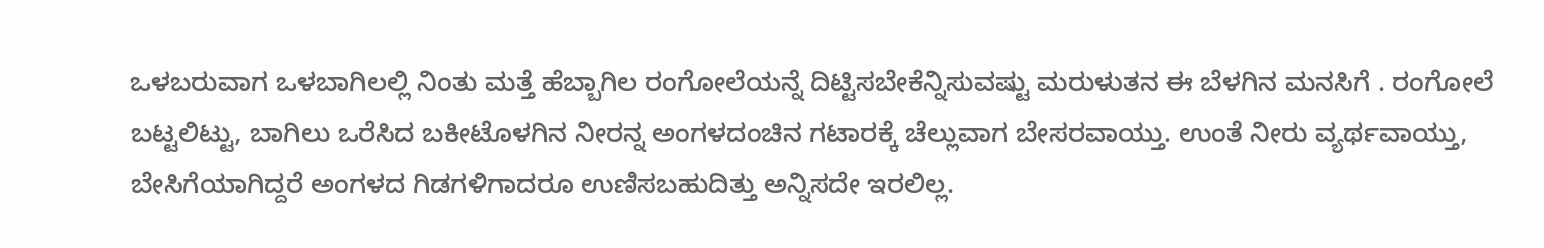ಒಳಬರುವಾಗ ಒಳಬಾಗಿಲಲ್ಲಿ ನಿಂತು ಮತ್ತೆ ಹೆಬ್ಬಾಗಿಲ ರಂಗೋಲೆಯನ್ನೆ ದಿಟ್ಟಿಸಬೇಕೆನ್ನಿಸುವಷ್ಟು ಮರುಳುತನ ಈ ಬೆಳಗಿನ ಮನಸಿಗೆ . ರಂಗೋಲೆ ಬಟ್ಟಲಿಟ್ಟು, ಬಾಗಿಲು ಒರೆಸಿದ ಬಕೀಟೊಳಗಿನ ನೀರನ್ನ ಅಂಗಳದಂಚಿನ ಗಟಾರಕ್ಕೆ ಚೆಲ್ಲುವಾಗ ಬೇಸರವಾಯ್ತು. ಉಂತೆ ನೀರು ವ್ಯರ್ಥವಾಯ್ತು, ಬೇಸಿಗೆಯಾಗಿದ್ದರೆ ಅಂಗಳದ ಗಿಡಗಳಿಗಾದರೂ ಉಣಿಸಬಹುದಿತ್ತು ಅನ್ನಿಸದೇ ಇರಲಿಲ್ಲ.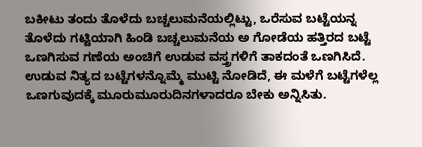ಬಕೀಟು ತಂದು ತೊಳೆದು ಬಚ್ಚಲುಮನೆಯಲ್ಲಿಟ್ಟು, ಒರೆಸುವ ಬಟ್ಟೆಯನ್ನ ತೊಳೆದು ಗಟ್ಟಿಯಾಗಿ ಹಿಂಡಿ ಬಚ್ಚಲುಮನೆಯ ಅ ಗೋಡೆಯ ಹತ್ತಿರದ ಬಟ್ಟೆ ಒಣಗಿಸುವ ಗಣೆಯ ಅಂಚಿಗೆ ಉಡುವ ವಸ್ತ್ರಗಳಿಗೆ ತಾಕದಂತೆ ಒಣಗಿಸಿದೆ. ಉಡುವ ನಿತ್ಯದ ಬಟ್ಟೆಗಳನ್ನೊಮ್ಮೆ ಮುಟ್ಟಿ ನೋಡಿದೆ, ಈ ಮಳೆಗೆ ಬಟ್ಟೆಗಳೆಲ್ಲ ಒಣಗುವುದಕ್ಕೆ ಮೂರುಮೂರುದಿನಗಳಾದರೂ ಬೇಕು ಅನ್ನಿಸಿತು.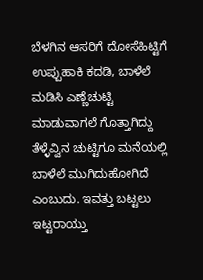ಬೆಳಗಿನ ಆಸರಿಗೆ ದೋಸೆಹಿಟ್ಟಿಗೆ ಉಪ್ಪುಹಾಕಿ ಕದಡಿ, ಬಾಳೆಲೆ ಮಡಿಸಿ ಎಣ್ಣೆಚುಟ್ಟಿ ಮಾಡುವಾಗಲೆ ಗೊತ್ತಾಗಿದ್ದು ತೆಳ್ಳೆವ್ವಿನ ಚುಟ್ಟಿಗೂ ಮನೆಯಲ್ಲಿ ಬಾಳೆಲೆ ಮುಗಿದುಹೋಗಿದೆ ಎಂಬುದು. ಇವತ್ತು ಬಟ್ಟಲು ಇಟ್ಟರಾಯ್ತು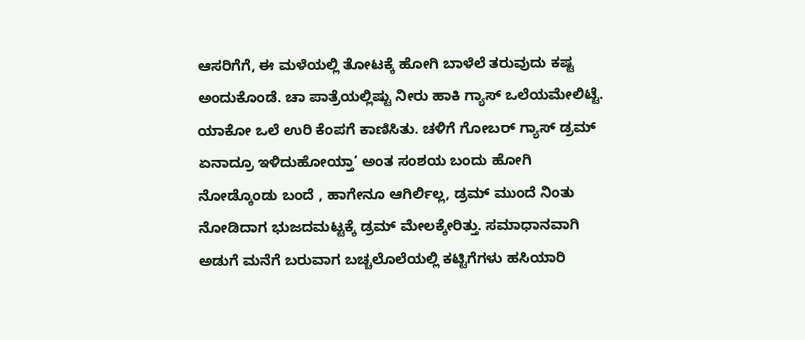ಆಸರಿಗೆಗೆ, ಈ ಮಳೆಯಲ್ಲಿ ತೋಟಕ್ಕೆ ಹೋಗಿ ಬಾಳೆಲೆ ತರುವುದು ಕಷ್ಟ ಅಂದುಕೊಂಡೆ. ಚಾ ಪಾತ್ರೆಯಲ್ಲಿಷ್ಟು ನೀರು ಹಾಕಿ ಗ್ಯಾಸ್ ಒಲೆಯಮೇಲಿಟ್ಟೆ. ಯಾಕೋ ಒಲೆ ಉರಿ ಕೆಂಪಗೆ ಕಾಣಿಸಿತು. ಚಳಿಗೆ ಗೋಬರ್ ಗ್ಯಾಸ್ ಡ್ರಮ್ ಏನಾದ್ರೂ ಇಳಿದುಹೋಯ್ತಾ’ ಅಂತ ಸಂಶಯ ಬಂದು ಹೋಗಿ ನೋಡ್ಕೊಂಡು ಬಂದೆ , ಹಾಗೇನೂ ಆಗಿರ್ಲಿಲ್ಲ, ಡ್ರಮ್ ಮುಂದೆ ನಿಂತು ನೋಡಿದಾಗ ಭುಜದಮಟ್ಟಕ್ಕೆ ಡ್ರಮ್ ಮೇಲಕ್ಕೇರಿತ್ತು. ಸಮಾಧಾನವಾಗಿ ಅಡುಗೆ ಮನೆಗೆ ಬರುವಾಗ ಬಚ್ಚಲೊಲೆಯಲ್ಲಿ ಕಟ್ಟಿಗೆಗಳು ಹಸಿಯಾರಿ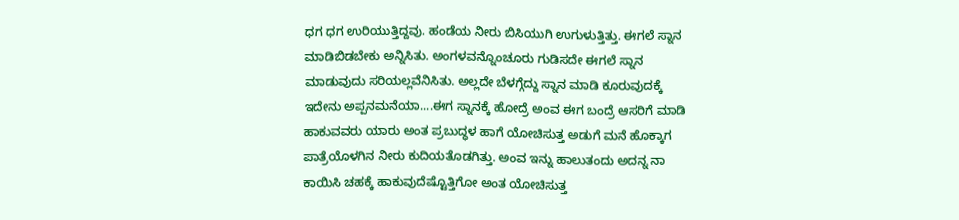ಧಗ ಧಗ ಉರಿಯುತ್ತಿದ್ದವು. ಹಂಡೆಯ ನೀರು ಬಿಸಿಯುಗಿ ಉಗುಳುತ್ತಿತ್ತು. ಈಗಲೆ ಸ್ನಾನ ಮಾಡಿಬಿಡಬೇಕು ಅನ್ನಿಸಿತು. ಅಂಗಳವನ್ನೊಂಚೂರು ಗುಡಿಸದೇ ಈಗಲೆ ಸ್ನಾನ ಮಾಡುವುದು ಸರಿಯಲ್ಲವೆನಿಸಿತು. ಅಲ್ಲದೇ ಬೆಳಗ್ಗೆದ್ದು ಸ್ನಾನ ಮಾಡಿ ಕೂರುವುದಕ್ಕೆ ಇದೇನು ಅಪ್ಪನಮನೆಯಾ....ಈಗ ಸ್ನಾನಕ್ಕೆ ಹೋದ್ರೆ ಅಂವ ಈಗ ಬಂದ್ರೆ ಆಸರಿಗೆ ಮಾಡಿ ಹಾಕುವವರು ಯಾರು ಅಂತ ಪ್ರಬುದ್ಧಳ ಹಾಗೆ ಯೋಚಿಸುತ್ತ ಅಡುಗೆ ಮನೆ ಹೊಕ್ಕಾಗ ಪಾತ್ರೆಯೊಳಗಿನ ನೀರು ಕುದಿಯತೊಡಗಿತ್ತು. ಅಂವ ಇನ್ನು ಹಾಲುತಂದು ಅದನ್ನ ನಾ ಕಾಯಿಸಿ ಚಹಕ್ಕೆ ಹಾಕುವುದೆಷ್ಟೊತ್ತಿಗೋ ಅಂತ ಯೋಚಿಸುತ್ತ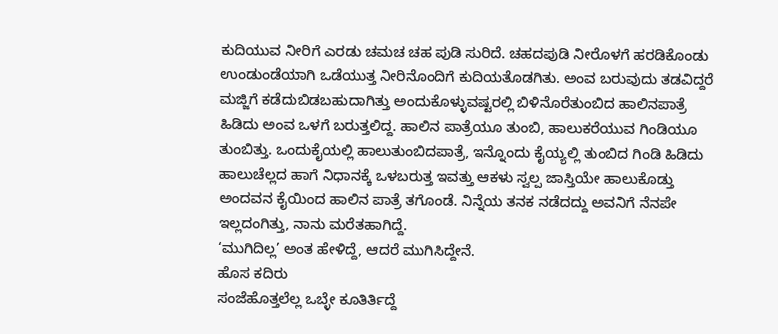ಕುದಿಯುವ ನೀರಿಗೆ ಎರಡು ಚಮಚ ಚಹ ಪುಡಿ ಸುರಿದೆ. ಚಹದಪುಡಿ ನೀರೊಳಗೆ ಹರಡಿಕೊಂಡು ಉಂಡುಂಡೆಯಾಗಿ ಒಡೆಯುತ್ತ ನೀರಿನೊಂದಿಗೆ ಕುದಿಯತೊಡಗಿತು. ಅಂವ ಬರುವುದು ತಡವಿದ್ದರೆ ಮಜ್ಜಿಗೆ ಕಡೆದುಬಿಡಬಹುದಾಗಿತ್ತು ಅಂದುಕೊಳ್ಳುವಷ್ಟರಲ್ಲಿ ಬಿಳಿನೊರೆತುಂಬಿದ ಹಾಲಿನಪಾತ್ರೆ ಹಿಡಿದು ಅಂವ ಒಳಗೆ ಬರುತ್ತಲಿದ್ದ. ಹಾಲಿನ ಪಾತ್ರೆಯೂ ತುಂಬಿ, ಹಾಲುಕರೆಯುವ ಗಿಂಡಿಯೂ ತುಂಬಿತ್ತು. ಒಂದುಕೈಯಲ್ಲಿ ಹಾಲುತುಂಬಿದಪಾತ್ರೆ, ಇನ್ನೊಂದು ಕೈಯ್ಯಲ್ಲಿ ತುಂಬಿದ ಗಿಂಡಿ ಹಿಡಿದು ಹಾಲುಚೆಲ್ಲದ ಹಾಗೆ ನಿಧಾನಕ್ಕೆ ಒಳಬರುತ್ತ ಇವತ್ತು ಆಕಳು ಸ್ವಲ್ಪ ಜಾಸ್ತಿಯೇ ಹಾಲುಕೊಡ್ತು ಅಂದವನ ಕೈಯಿಂದ ಹಾಲಿನ ಪಾತ್ರೆ ತಗೊಂಡೆ. ನಿನ್ನೆಯ ತನಕ ನಡೆದದ್ದು ಅವನಿಗೆ ನೆನಪೇ ಇಲ್ಲದಂಗಿತ್ತು, ನಾನು ಮರೆತಹಾಗಿದ್ದೆ.
‘ಮುಗಿದಿಲ್ಲ’ ಅಂತ ಹೇಳಿದ್ದೆ, ಆದರೆ ಮುಗಿಸಿದ್ದೇನೆ.
ಹೊಸ ಕದಿರು
ಸಂಜೆಹೊತ್ತಲೆಲ್ಲ ಒಬ್ಳೇ ಕೂತಿರ್ತಿದ್ದೆ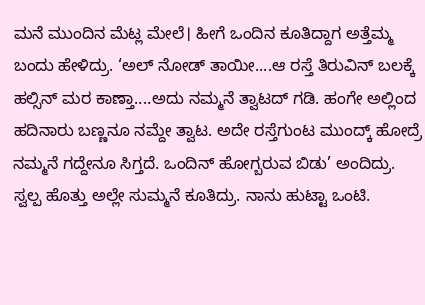ಮನೆ ಮುಂದಿನ ಮೆಟ್ಲ ಮೇಲೆ। ಹೀಗೆ ಒಂದಿನ ಕೂತಿದ್ದಾಗ ಅತ್ತೆಮ್ಮ ಬಂದು ಹೇಳಿದ್ರು. ‘ಅಲ್ ನೋಡ್ ತಾಯೀ....ಆ ರಸ್ತೆ ತಿರುವಿನ್ ಬಲಕ್ಕೆ ಹಲ್ಸಿನ್ ಮರ ಕಾಣ್ತಾ....ಅದು ನಮ್ಮನೆ ತ್ವಾಟದ್ ಗಡಿ. ಹಂಗೇ ಅಲ್ಲಿಂದ ಹದಿನಾರು ಬಣ್ಣನೂ ನಮ್ದೇ ತ್ವಾಟ. ಅದೇ ರಸ್ತೆಗುಂಟ ಮುಂದ್ಕ್ ಹೋದ್ರೆ ನಮ್ಮನೆ ಗದ್ದೇನೂ ಸಿಗ್ತದೆ. ಒಂದಿನ್ ಹೋಗ್ಬರುವ ಬಿಡು’ ಅಂದಿದ್ರು. ಸ್ವಲ್ಪ ಹೊತ್ತು ಅಲ್ಲೇ ಸುಮ್ಮನೆ ಕೂತಿದ್ರು. ನಾನು ಹುಟ್ಟಾ ಒಂಟಿ.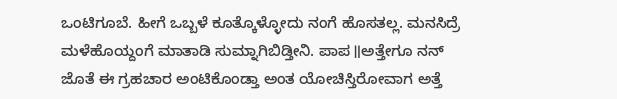ಒಂಟಿಗೂಬೆ. ಹೀಗೆ ಒಬ್ಬಳೆ ಕೂತ್ಕೊಳ್ಳೋದು ನಂಗೆ ಹೊಸತಲ್ಲ. ಮನಸಿದ್ರೆ ಮಳೆಹೊಯ್ದಂಗೆ ಮಾತಾಡಿ ಸುಮ್ನಾಗಿಬಿಡ್ತೀನಿ. ಪಾಪ॥ಅತ್ತೇಗೂ ನನ್ ಜೊತೆ ಈ ಗ್ರಹಚಾರ ಅಂಟಿಕೊಂಡ್ತಾ ಅಂತ ಯೋಚಿಸ್ತಿರೋವಾಗ ಅತ್ತೆ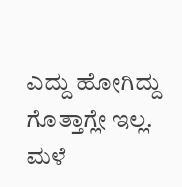ಎದ್ದು ಹೋಗಿದ್ದು ಗೊತ್ತಾಗ್ಲೇ ಇಲ್ಲ. ಮಳೆ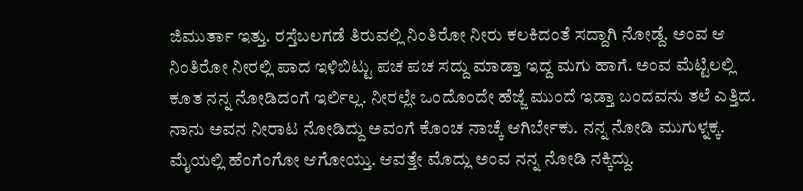ಜಿಮುರ್ತಾ ಇತ್ತು. ರಸ್ತೆಬಲಗಡೆ ತಿರುವಲ್ಲಿ ನಿಂತಿರೋ ನೀರು ಕಲಕಿದಂತೆ ಸದ್ದಾಗಿ ನೋಡ್ದೆ. ಅಂವ ಆ ನಿಂತಿರೋ ನೀರಲ್ಲಿ ಪಾದ ಇಳಿಬಿಟ್ಟು ಪಚ ಪಚ ಸದ್ದು ಮಾಡ್ತಾ ಇದ್ದ ಮಗು ಹಾಗೆ. ಅಂವ ಮೆಟ್ಟಿಲಲ್ಲಿ ಕೂತ ನನ್ನ ನೋಡಿದಂಗೆ ಇರ್ಲಿಲ್ಲ. ನೀರಲ್ಲೇ ಒಂದೊಂದೇ ಹೆಜ್ಜೆ ಮುಂದೆ ಇಡ್ತಾ ಬಂದವನು ತಲೆ ಎತ್ತಿದ. ನಾನು ಅವನ ನೀರಾಟ ನೋಡಿದ್ದು ಅವಂಗೆ ಕೊಂಚ ನಾಚ್ಕೆ ಆಗಿರ್ಬೇಕು. ನನ್ನ ನೋಡಿ ಮುಗುಳ್ನಕ್ಕ. ಮೈಯಲ್ಲಿ ಹೆಂಗೆಂಗೋ ಆಗೋಯ್ತು. ಆವತ್ತೇ ಮೊದ್ಲು ಅಂವ ನನ್ನ ನೋಡಿ ನಕ್ಕಿದ್ದು.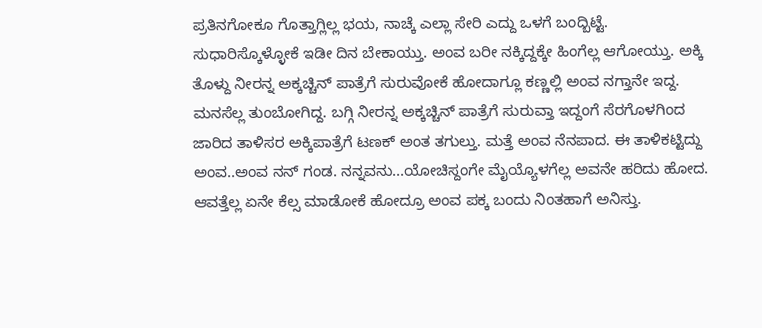ಪ್ರತಿನಗೋಕೂ ಗೊತ್ತಾಗ್ಲಿಲ್ಲ ಭಯ, ನಾಚ್ಕೆ ಎಲ್ಲಾ ಸೇರಿ ಎದ್ದು ಒಳಗೆ ಬಂದ್ಬಿಟ್ಟೆ. ಸುಧಾರಿಸ್ಕೊಳ್ಳೋಕೆ ಇಡೀ ದಿನ ಬೇಕಾಯ್ತು. ಅಂವ ಬರೀ ನಕ್ಕಿದ್ದಕ್ಕೇ ಹಿಂಗೆಲ್ಲ ಆಗೋಯ್ತು. ಅಕ್ಕಿ ತೊಳ್ದು ನೀರನ್ನ ಅಕ್ಕಚ್ಚಿನ್ ಪಾತ್ರೆಗೆ ಸುರುವೋಕೆ ಹೋದಾಗ್ಲೂ ಕಣ್ಣಲ್ಲಿ ಅಂವ ನಗ್ತಾನೇ ಇದ್ದ. ಮನಸೆಲ್ಲ ತುಂಬೋಗಿದ್ದ. ಬಗ್ಗಿ ನೀರನ್ನ ಅಕ್ಕಚ್ಚಿನ್ ಪಾತ್ರೆಗೆ ಸುರುವ್ತಾ ಇದ್ದಂಗೆ ಸೆರಗೊಳಗಿಂದ ಜಾರಿದ ತಾಳಿಸರ ಅಕ್ಕಿಪಾತ್ರೆಗೆ ಟಣಕ್ ಅಂತ ತಗುಲ್ತು. ಮತ್ತೆ ಅಂವ ನೆನಪಾದ. ಈ ತಾಳಿಕಟ್ಟಿದ್ದು ಅಂವ..ಅಂವ ನನ್ ಗಂಡ. ನನ್ನವನು...ಯೋಚಿಸ್ದಂಗೇ ಮೈಯ್ಯೊಳಗೆಲ್ಲ ಅವನೇ ಹರಿದು ಹೋದ. ಆವತ್ತೆಲ್ಲ ಏನೇ ಕೆಲ್ಸ ಮಾಡೋಕೆ ಹೋದ್ರೂ ಅಂವ ಪಕ್ಕ ಬಂದು ನಿಂತಹಾಗೆ ಅನಿಸ್ತು.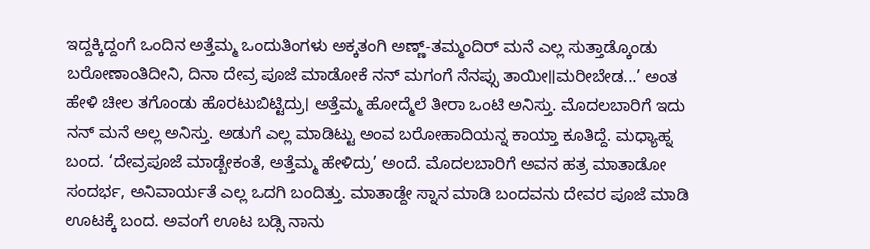ಇದ್ದಕ್ಕಿದ್ದಂಗೆ ಒಂದಿನ ಅತ್ತೆಮ್ಮ ಒಂದುತಿಂಗಳು ಅಕ್ಕತಂಗಿ ಅಣ್ಣ್-ತಮ್ಮಂದಿರ್ ಮನೆ ಎಲ್ಲ ಸುತ್ತಾಡ್ಕೊಂಡು ಬರೋಣಾಂತಿದೀನಿ, ದಿನಾ ದೇವ್ರ ಪೂಜೆ ಮಾಡೋಕೆ ನನ್ ಮಗಂಗೆ ನೆನಪ್ಸು ತಾಯೀ॥ಮರೀಬೇಡ...’ ಅಂತ ಹೇಳಿ ಚೀಲ ತಗೊಂಡು ಹೊರಟುಬಿಟ್ಟಿದ್ರು। ಅತ್ತೆಮ್ಮ ಹೋದ್ಮೆಲೆ ತೀರಾ ಒಂಟಿ ಅನಿಸ್ತು. ಮೊದಲಬಾರಿಗೆ ಇದು ನನ್ ಮನೆ ಅಲ್ಲ ಅನಿಸ್ತು. ಅಡುಗೆ ಎಲ್ಲ ಮಾಡಿಟ್ಟು ಅಂವ ಬರೋಹಾದಿಯನ್ನ ಕಾಯ್ತಾ ಕೂತಿದ್ದೆ. ಮಧ್ಯಾಹ್ನ ಬಂದ. ‘ದೇವ್ರಪೂಜೆ ಮಾಡ್ಬೇಕಂತೆ, ಅತ್ತೆಮ್ಮ ಹೇಳಿದ್ರು’ ಅಂದೆ. ಮೊದಲಬಾರಿಗೆ ಅವನ ಹತ್ರ ಮಾತಾಡೋ ಸಂದರ್ಭ, ಅನಿವಾರ್ಯತೆ ಎಲ್ಲ ಒದಗಿ ಬಂದಿತ್ತು. ಮಾತಾಡ್ದೇ ಸ್ನಾನ ಮಾಡಿ ಬಂದವನು ದೇವರ ಪೂಜೆ ಮಾಡಿ ಊಟಕ್ಕೆ ಬಂದ. ಅವಂಗೆ ಊಟ ಬಡ್ಸಿ ನಾನು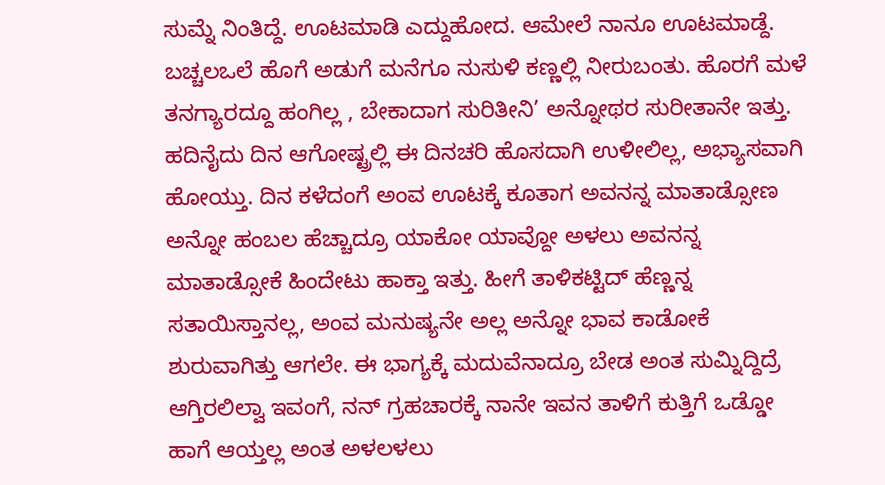ಸುಮ್ನೆ ನಿಂತಿದ್ದೆ. ಊಟಮಾಡಿ ಎದ್ದುಹೋದ. ಆಮೇಲೆ ನಾನೂ ಊಟಮಾಡ್ದೆ. ಬಚ್ಚಲಒಲೆ ಹೊಗೆ ಅಡುಗೆ ಮನೆಗೂ ನುಸುಳಿ ಕಣ್ಣಲ್ಲಿ ನೀರುಬಂತು. ಹೊರಗೆ ಮಳೆ ತನಗ್ಯಾರದ್ದೂ ಹಂಗಿಲ್ಲ , ಬೇಕಾದಾಗ ಸುರಿತೀನಿ’ ಅನ್ನೋಥರ ಸುರೀತಾನೇ ಇತ್ತು. ಹದಿನೈದು ದಿನ ಆಗೋಷ್ಟ್ರಲ್ಲಿ ಈ ದಿನಚರಿ ಹೊಸದಾಗಿ ಉಳೀಲಿಲ್ಲ, ಅಭ್ಯಾಸವಾಗಿ ಹೋಯ್ತು. ದಿನ ಕಳೆದಂಗೆ ಅಂವ ಊಟಕ್ಕೆ ಕೂತಾಗ ಅವನನ್ನ ಮಾತಾಡ್ಸೋಣ ಅನ್ನೋ ಹಂಬಲ ಹೆಚ್ಚಾದ್ರೂ ಯಾಕೋ ಯಾವ್ದೋ ಅಳಲು ಅವನನ್ನ ಮಾತಾಡ್ಸೋಕೆ ಹಿಂದೇಟು ಹಾಕ್ತಾ ಇತ್ತು. ಹೀಗೆ ತಾಳಿಕಟ್ಟಿದ್ ಹೆಣ್ಣನ್ನ ಸತಾಯಿಸ್ತಾನಲ್ಲ, ಅಂವ ಮನುಷ್ಯನೇ ಅಲ್ಲ ಅನ್ನೋ ಭಾವ ಕಾಡೋಕೆ ಶುರುವಾಗಿತ್ತು ಆಗಲೇ. ಈ ಭಾಗ್ಯಕ್ಕೆ ಮದುವೆನಾದ್ರೂ ಬೇಡ ಅಂತ ಸುಮ್ನಿದ್ದಿದ್ರೆ ಆಗ್ತಿರಲಿಲ್ವಾ ಇವಂಗೆ, ನನ್ ಗ್ರಹಚಾರಕ್ಕೆ ನಾನೇ ಇವನ ತಾಳಿಗೆ ಕುತ್ತಿಗೆ ಒಡ್ಡೋ ಹಾಗೆ ಆಯ್ತಲ್ಲ ಅಂತ ಅಳಲಳಲು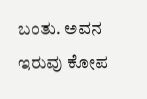ಬಂತು. ಅವನ ಇರುವು ಕೋಪ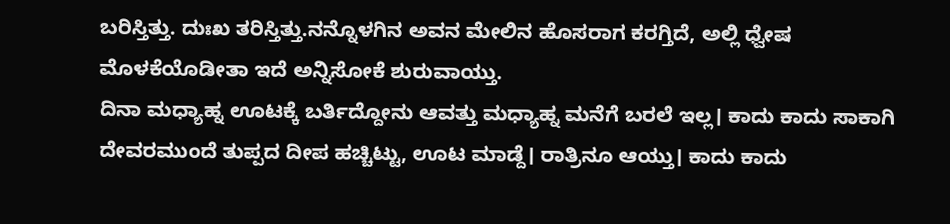ಬರಿಸ್ತಿತ್ತು. ದುಃಖ ತರಿಸ್ತಿತ್ತು.ನನ್ನೊಳಗಿನ ಅವನ ಮೇಲಿನ ಹೊಸರಾಗ ಕರಗ್ತಿದೆ, ಅಲ್ಲಿ ಧ್ವೇಷ ಮೊಳಕೆಯೊಡೀತಾ ಇದೆ ಅನ್ನಿಸೋಕೆ ಶುರುವಾಯ್ತು.
ದಿನಾ ಮಧ್ಯಾಹ್ನ ಊಟಕ್ಕೆ ಬರ್ತಿದ್ದೋನು ಆವತ್ತು ಮಧ್ಯಾಹ್ನ ಮನೆಗೆ ಬರಲೆ ಇಲ್ಲ। ಕಾದು ಕಾದು ಸಾಕಾಗಿ ದೇವರಮುಂದೆ ತುಪ್ಪದ ದೀಪ ಹಚ್ಚಿಟ್ಟು, ಊಟ ಮಾಡ್ದೆ। ರಾತ್ರಿನೂ ಆಯ್ತು। ಕಾದು ಕಾದು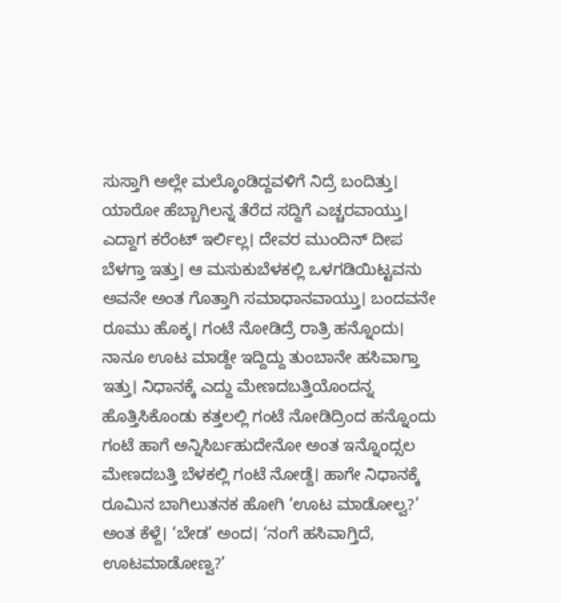ಸುಸ್ತಾಗಿ ಅಲ್ಲೇ ಮಲ್ಕೊಂಡಿದ್ದವಳಿಗೆ ನಿದ್ರೆ ಬಂದಿತ್ತು। ಯಾರೋ ಹೆಬ್ಬಾಗಿಲನ್ನ ತೆರೆದ ಸದ್ದಿಗೆ ಎಚ್ಚರವಾಯ್ತು। ಎದ್ದಾಗ ಕರೆಂಟ್ ಇರ್ಲಿಲ್ಲ। ದೇವರ ಮುಂದಿನ್ ದೀಪ ಬೆಳಗ್ತಾ ಇತ್ತು। ಆ ಮಸುಕುಬೆಳಕಲ್ಲಿ ಒಳಗಡಿಯಿಟ್ಟವನು ಅವನೇ ಅಂತ ಗೊತ್ತಾಗಿ ಸಮಾಧಾನವಾಯ್ತು। ಬಂದವನೇ ರೂಮು ಹೊಕ್ಕ। ಗಂಟೆ ನೋಡಿದ್ರೆ ರಾತ್ರಿ ಹನ್ನೊಂದು। ನಾನೂ ಊಟ ಮಾಡ್ದೇ ಇದ್ದಿದ್ದು ತುಂಬಾನೇ ಹಸಿವಾಗ್ತಾ ಇತ್ತು। ನಿಧಾನಕ್ಕೆ ಎದ್ದು ಮೇಣದಬತ್ತಿಯೊಂದನ್ನ ಹೊತ್ತಿಸಿಕೊಂಡು ಕತ್ತಲಲ್ಲಿ ಗಂಟೆ ನೋಡಿದ್ರಿಂದ ಹನ್ನೊಂದು ಗಂಟೆ ಹಾಗೆ ಅನ್ನಿಸಿರ್ಬಹುದೇನೋ ಅಂತ ಇನ್ನೊಂದ್ಸಲ ಮೇಣದಬತ್ತಿ ಬೆಳಕಲ್ಲಿ ಗಂಟೆ ನೋಡ್ದೆ। ಹಾಗೇ ನಿಧಾನಕ್ಕೆ ರೂಮಿನ ಬಾಗಿಲುತನಕ ಹೋಗಿ ‘ಊಟ ಮಾಡೋಲ್ವ?’ ಅಂತ ಕೆಳ್ದೆ। ‘ಬೇಡ’ ಅಂದ। ‘ನಂಗೆ ಹಸಿವಾಗ್ತಿದೆ, ಊಟಮಾಡೋಣ್ವ?’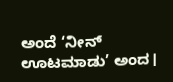ಅಂದೆ ‘ನೀನ್ ಊಟಮಾಡು’ ಅಂದ।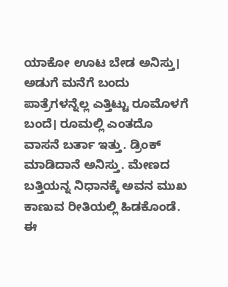ಯಾಕೋ ಊಟ ಬೇಡ ಅನಿಸ್ತು। ಅಡುಗೆ ಮನೆಗೆ ಬಂದು ಪಾತ್ರೆಗಳನ್ನೆಲ್ಲ ಎತ್ತಿಟ್ಟು ರೂಮೊಳಗೆ ಬಂದೆ। ರೂಮಲ್ಲಿ ಎಂತದೊ ವಾಸನೆ ಬರ್ತಾ ಇತ್ತು. ಡ್ರಿಂಕ್ ಮಾಡಿದಾನೆ ಅನಿಸ್ತು. ಮೇಣದ ಬತ್ತಿಯನ್ನ ನಿಧಾನಕ್ಕೆ ಅವನ ಮುಖ ಕಾಣುವ ರೀತಿಯಲ್ಲಿ ಹಿಡಕೊಂಡೆ. ಈ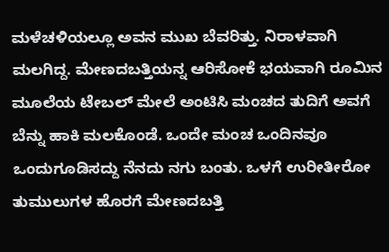ಮಳೆಚಳಿಯಲ್ಲೂ ಅವನ ಮುಖ ಬೆವರಿತ್ತು. ನಿರಾಳವಾಗಿ ಮಲಗಿದ್ದ. ಮೇಣದಬತ್ತಿಯನ್ನ ಆರಿಸೋಕೆ ಭಯವಾಗಿ ರೂಮಿನ ಮೂಲೆಯ ಟೇಬಲ್ ಮೇಲೆ ಅಂಟಿಸಿ ಮಂಚದ ತುದಿಗೆ ಅವಗೆ ಬೆನ್ನು ಹಾಕಿ ಮಲಕೊಂಡೆ. ಒಂದೇ ಮಂಚ ಒಂದಿನವೂ ಒಂದುಗೂಡಿಸದ್ದು ನೆನದು ನಗು ಬಂತು. ಒಳಗೆ ಉರೀತೀರೋ ತುಮುಲುಗಳ ಹೊರಗೆ ಮೇಣದಬತ್ತಿ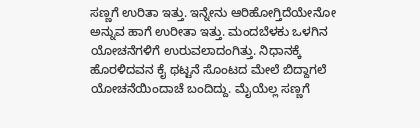ಸಣ್ಣಗೆ ಉರಿತಾ ಇತ್ತು. ಇನ್ನೇನು ಆರಿಹೋಗ್ತಿದೆಯೇನೋ ಅನ್ನುವ ಹಾಗೆ ಉರೀತಾ ಇತ್ತು. ಮಂದಬೆಳಕು ಒಳಗಿನ ಯೋಚನೆಗಳಿಗೆ ಉರುವಲಾದಂಗಿತ್ತು. ನಿಧಾನಕ್ಕೆ ಹೊರಳಿದವನ ಕೈ ಥಟ್ಟನೆ ಸೊಂಟದ ಮೇಲೆ ಬಿದ್ದಾಗಲೆ ಯೋಚನೆಯಿಂದಾಚೆ ಬಂದಿದ್ದು. ಮೈಯೆಲ್ಲ ಸಣ್ಣಗೆ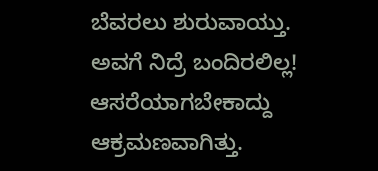ಬೆವರಲು ಶುರುವಾಯ್ತು. ಅವಗೆ ನಿದ್ರೆ ಬಂದಿರಲಿಲ್ಲ! ಆಸರೆಯಾಗಬೇಕಾದ್ದು ಆಕ್ರಮಣವಾಗಿತ್ತು.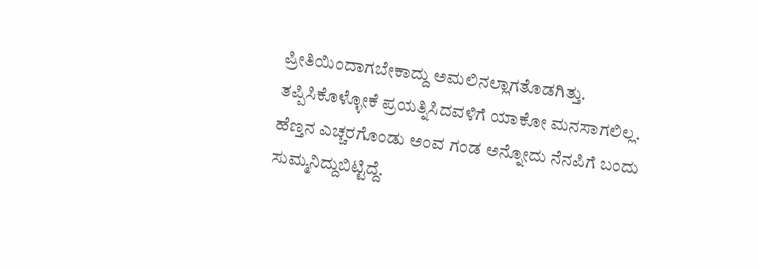ಪ್ರೀತಿಯಿಂದಾಗಬೇಕಾದ್ದು ಅಮಲಿನಲ್ಲಾಗತೊಡಗಿತ್ತು. ತಪ್ಪಿಸಿಕೊಳ್ಳೋಕೆ ಪ್ರಯತ್ನಿಸಿದವಳಿಗೆ ಯಾಕೋ ಮನಸಾಗಲಿಲ್ಲ. ಹೆಣ್ತನ ಎಚ್ಚರಗೊಂಡು ಅಂವ ಗಂಡ ಅನ್ನೋದು ನೆನಪಿಗೆ ಬಂದು ಸುಮ್ಮನಿದ್ದುಬಿಟ್ಟಿದ್ದೆ.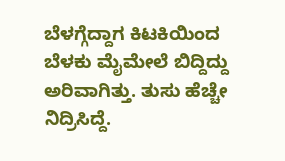ಬೆಳಗ್ಗೆದ್ದಾಗ ಕಿಟಕಿಯಿಂದ ಬೆಳಕು ಮೈಮೇಲೆ ಬಿದ್ದಿದ್ದು ಅರಿವಾಗಿತ್ತು. ತುಸು ಹೆಚ್ಚೇ ನಿದ್ರಿಸಿದ್ದೆ.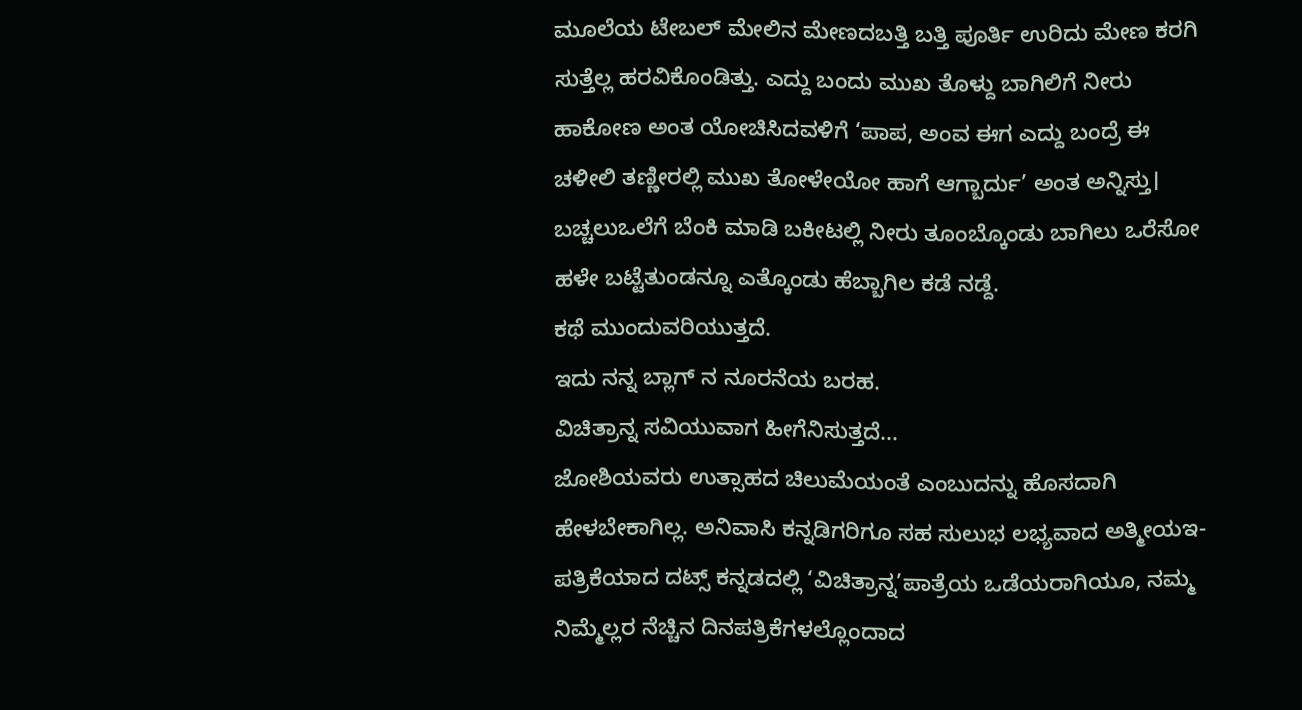ಮೂಲೆಯ ಟೇಬಲ್ ಮೇಲಿನ ಮೇಣದಬತ್ತಿ ಬತ್ತಿ ಪೂರ್ತಿ ಉರಿದು ಮೇಣ ಕರಗಿ ಸುತ್ತೆಲ್ಲ ಹರವಿಕೊಂಡಿತ್ತು. ಎದ್ದು ಬಂದು ಮುಖ ತೊಳ್ದು ಬಾಗಿಲಿಗೆ ನೀರು ಹಾಕೋಣ ಅಂತ ಯೋಚಿಸಿದವಳಿಗೆ ‘ಪಾಪ, ಅಂವ ಈಗ ಎದ್ದು ಬಂದ್ರೆ ಈ ಚಳೀಲಿ ತಣ್ಣೀರಲ್ಲಿ ಮುಖ ತೋಳೇಯೋ ಹಾಗೆ ಆಗ್ಬಾರ್ದು’ ಅಂತ ಅನ್ನಿಸ್ತು। ಬಚ್ಚಲುಒಲೆಗೆ ಬೆಂಕಿ ಮಾಡಿ ಬಕೀಟಲ್ಲಿ ನೀರು ತೂಂಬ್ಕೊಂಡು ಬಾಗಿಲು ಒರೆಸೋ ಹಳೇ ಬಟ್ಟೆತುಂಡನ್ನೂ ಎತ್ಕೊಂಡು ಹೆಬ್ಬಾಗಿಲ ಕಡೆ ನಡ್ದೆ.
ಕಥೆ ಮುಂದುವರಿಯುತ್ತದೆ.
ಇದು ನನ್ನ ಬ್ಲಾಗ್ ನ ನೂರನೆಯ ಬರಹ.
ವಿಚಿತ್ರಾನ್ನ ಸವಿಯುವಾಗ ಹೀಗೆನಿಸುತ್ತದೆ...
ಜೋಶಿಯವರು ಉತ್ಸಾಹದ ಚಿಲುಮೆಯಂತೆ ಎಂಬುದನ್ನು ಹೊಸದಾಗಿ ಹೇಳಬೇಕಾಗಿಲ್ಲ. ಅನಿವಾಸಿ ಕನ್ನಡಿಗರಿಗೂ ಸಹ ಸುಲುಭ ಲಭ್ಯವಾದ ಅತ್ಮೀಯಇ-ಪತ್ರಿಕೆಯಾದ ದಟ್ಸ್ ಕನ್ನಡದಲ್ಲಿ ‘ವಿಚಿತ್ರಾನ್ನ’ಪಾತ್ರೆಯ ಒಡೆಯರಾಗಿಯೂ, ನಮ್ಮ ನಿಮ್ಮೆಲ್ಲರ ನೆಚ್ಚಿನ ದಿನಪತ್ರಿಕೆಗಳಲ್ಲೊಂದಾದ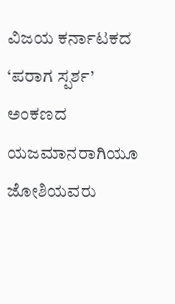ವಿಜಯ ಕರ್ನಾಟಕದ ‘ಪರಾಗ ಸ್ಪರ್ಶ’ ಅಂಕಣದ ಯಜಮಾನರಾಗಿಯೂ ಜೋಶಿಯವರು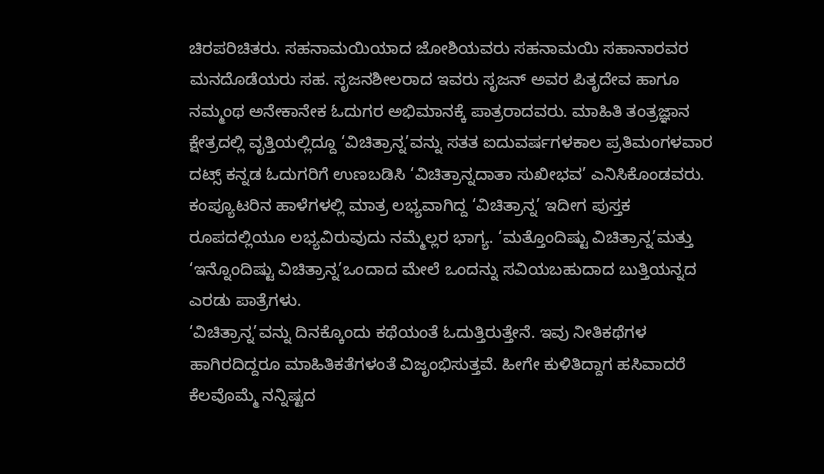ಚಿರಪರಿಚಿತರು. ಸಹನಾಮಯಿಯಾದ ಜೋಶಿಯವರು ಸಹನಾಮಯಿ ಸಹಾನಾರವರ ಮನದೊಡೆಯರು ಸಹ. ಸೃಜನಶೀಲರಾದ ಇವರು ಸೃಜನ್ ಅವರ ಪಿತೃದೇವ ಹಾಗೂ ನಮ್ಮಂಥ ಅನೇಕಾನೇಕ ಓದುಗರ ಅಭಿಮಾನಕ್ಕೆ ಪಾತ್ರರಾದವರು. ಮಾಹಿತಿ ತಂತ್ರಜ್ಞಾನ ಕ್ಷೇತ್ರದಲ್ಲಿ ವೃತ್ತಿಯಲ್ಲಿದ್ದೂ ‘ವಿಚಿತ್ರಾನ್ನ’ವನ್ನು ಸತತ ಐದುವರ್ಷಗಳಕಾಲ ಪ್ರತಿಮಂಗಳವಾರ ದಟ್ಸ್ ಕನ್ನಡ ಓದುಗರಿಗೆ ಉಣಬಡಿಸಿ ‘ವಿಚಿತ್ರಾನ್ನದಾತಾ ಸುಖೀಭವ’ ಎನಿಸಿಕೊಂಡವರು. ಕಂಪ್ಯೂಟರಿನ ಹಾಳೆಗಳಲ್ಲಿ ಮಾತ್ರ ಲಭ್ಯವಾಗಿದ್ದ ‘ವಿಚಿತ್ರಾನ್ನ’ ಇದೀಗ ಪುಸ್ತಕ ರೂಪದಲ್ಲಿಯೂ ಲಭ್ಯವಿರುವುದು ನಮ್ಮೆಲ್ಲರ ಭಾಗ್ಯ. ‘ಮತ್ತೊಂದಿಷ್ಟು ವಿಚಿತ್ರಾನ್ನ’ಮತ್ತು ‘ಇನ್ನೊಂದಿಷ್ಟು ವಿಚಿತ್ರಾನ್ನ’ಒಂದಾದ ಮೇಲೆ ಒಂದನ್ನು ಸವಿಯಬಹುದಾದ ಬುತ್ತಿಯನ್ನದ ಎರಡು ಪಾತ್ರೆಗಳು.
‘ವಿಚಿತ್ರಾನ್ನ’ವನ್ನು ದಿನಕ್ಕೊಂದು ಕಥೆಯಂತೆ ಓದುತ್ತಿರುತ್ತೇನೆ. ಇವು ನೀತಿಕಥೆಗಳ ಹಾಗಿರದಿದ್ದರೂ ಮಾಹಿತಿಕತೆಗಳಂತೆ ವಿಜೃಂಭಿಸುತ್ತವೆ. ಹೀಗೇ ಕುಳಿತಿದ್ದಾಗ ಹಸಿವಾದರೆ ಕೆಲವೊಮ್ಮೆ ನನ್ನಿಷ್ಟದ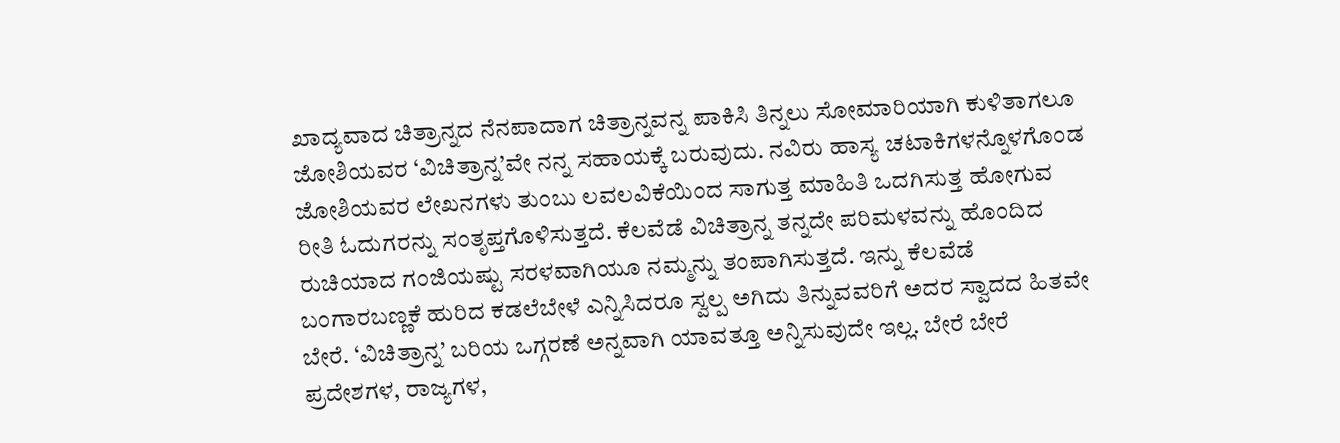ಖಾದ್ಯವಾದ ಚಿತ್ರಾನ್ನದ ನೆನಪಾದಾಗ ಚಿತ್ರಾನ್ನವನ್ನ ಪಾಕಿಸಿ ತಿನ್ನಲು ಸೋಮಾರಿಯಾಗಿ ಕುಳಿತಾಗಲೂ ಜೋಶಿಯವರ ‘ವಿಚಿತ್ರಾನ್ನ’ವೇ ನನ್ನ ಸಹಾಯಕ್ಕೆ ಬರುವುದು. ನವಿರು ಹಾಸ್ಯ ಚಟಾಕಿಗಳನ್ನೊಳಗೊಂಡ ಜೋಶಿಯವರ ಲೇಖನಗಳು ತುಂಬು ಲವಲವಿಕೆಯಿಂದ ಸಾಗುತ್ತ ಮಾಹಿತಿ ಒದಗಿಸುತ್ತ ಹೋಗುವ ರೀತಿ ಓದುಗರನ್ನು ಸಂತೃಪ್ತಗೊಳಿಸುತ್ತದೆ. ಕೆಲವೆಡೆ ವಿಚಿತ್ರಾನ್ನ ತನ್ನದೇ ಪರಿಮಳವನ್ನು ಹೊಂದಿದ ರುಚಿಯಾದ ಗಂಜಿಯಷ್ಟು ಸರಳವಾಗಿಯೂ ನಮ್ಮನ್ನು ತಂಪಾಗಿಸುತ್ತದೆ. ಇನ್ನು ಕೆಲವೆಡೆ ಬಂಗಾರಬಣ್ಣಕೆ ಹುರಿದ ಕಡಲೆಬೇಳೆ ಎನ್ನಿಸಿದರೂ ಸ್ವಲ್ಪ ಅಗಿದು ತಿನ್ನುವವರಿಗೆ ಅದರ ಸ್ವಾದದ ಹಿತವೇ ಬೇರೆ. ‘ವಿಚಿತ್ರಾನ್ನ’ ಬರಿಯ ಒಗ್ಗರಣೆ ಅನ್ನವಾಗಿ ಯಾವತ್ತೂ ಅನ್ನಿಸುವುದೇ ಇಲ್ಲ. ಬೇರೆ ಬೇರೆ ಪ್ರದೇಶಗಳ, ರಾಜ್ಯಗಳ,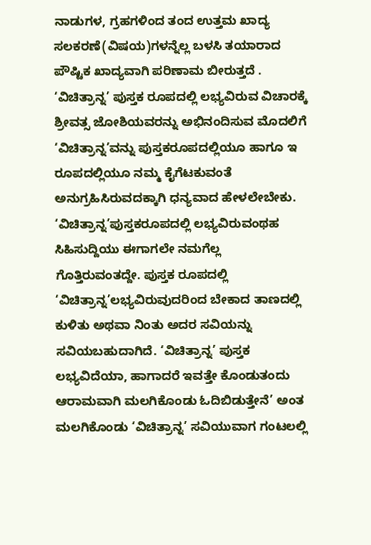ನಾಡುಗಳ, ಗ್ರಹಗಳಿಂದ ತಂದ ಉತ್ತಮ ಖಾದ್ಯ ಸಲಕರಣೆ(ವಿಷಯ)ಗಳನ್ನೆಲ್ಲ ಬಳಸಿ ತಯಾರಾದ ಪೌಷ್ಟಿಕ ಖಾದ್ಯವಾಗಿ ಪರಿಣಾಮ ಬೀರುತ್ತದೆ .
‘ವಿಚಿತ್ರಾನ್ನ’ ಪುಸ್ತಕ ರೂಪದಲ್ಲಿ ಲಭ್ಯವಿರುವ ವಿಚಾರಕ್ಕೆ ಶ್ರೀವತ್ಸ ಜೋಶಿಯವರನ್ನು ಅಭಿನಂದಿಸುವ ಮೊದಲಿಗೆ ‘ವಿಚಿತ್ರಾನ್ನ’ವನ್ನು ಪುಸ್ತಕರೂಪದಲ್ಲಿಯೂ ಹಾಗೂ ಇ ರೂಪದಲ್ಲಿಯೂ ನಮ್ಮ ಕೈಗೆಟಕುವಂತೆ ಅನುಗ್ರಹಿಸಿರುವದಕ್ಕಾಗಿ ಧನ್ಯವಾದ ಹೇಳಲೇಬೇಕು. ‘ವಿಚಿತ್ರಾನ್ನ’ಪುಸ್ತಕರೂಪದಲ್ಲಿ ಲಭ್ಯವಿರುವಂಥಹ ಸಿಹಿಸುದ್ದಿಯು ಈಗಾಗಲೇ ನಮಗೆಲ್ಲ ಗೊತ್ತಿರುವಂತದ್ದೇ. ಪುಸ್ತಕ ರೂಪದಲ್ಲಿ ‘ವಿಚಿತ್ರಾನ್ನ’ಲಭ್ಯವಿರುವುದರಿಂದ ಬೇಕಾದ ತಾಣದಲ್ಲಿ ಕುಳಿತು ಅಥವಾ ನಿಂತು ಅದರ ಸವಿಯನ್ನು ಸವಿಯಬಹುದಾಗಿದೆ. ‘ವಿಚಿತ್ರಾನ್ನ’ ಪುಸ್ತಕ ಲಭ್ಯವಿದೆಯಾ, ಹಾಗಾದರೆ ಇವತ್ತೇ ಕೊಂಡುತಂದು ಆರಾಮವಾಗಿ ಮಲಗಿಕೊಂಡು ಓದಿಬಿಡುತ್ತೇನೆ’ ಅಂತ ಮಲಗಿಕೊಂಡು ‘ವಿಚಿತ್ರಾನ್ನ’ ಸವಿಯುವಾಗ ಗಂಟಲಲ್ಲಿ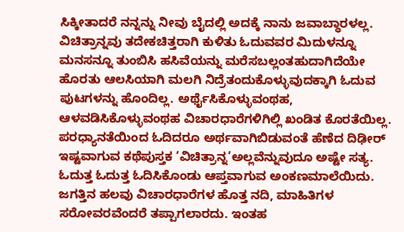ಸಿಕ್ಕೀತಾದರೆ ನನ್ನನ್ನು ನೀವು ಬೈದಲ್ಲಿ ಅದಕ್ಕೆ ನಾನು ಜವಾಬ್ಧಾರಳಲ್ಲ. ವಿಚಿತ್ರಾನ್ನವು ತದೇಕಚಿತ್ತರಾಗಿ ಕುಳಿತು ಓದುವವರ ಮಿದುಳನ್ನೂ ಮನಸನ್ನೂ ತುಂಬಿಸಿ ಹಸಿವೆಯನ್ನು ಮರೆಸಬಲ್ಲಂತಹುದಾಗಿದೆಯೇ ಹೊರತು ಆಲಸಿಯಾಗಿ ಮಲಗಿ ನಿದ್ರೆತಂದುಕೊಳ್ಳುವುದಕ್ಕಾಗಿ ಓದುವ ಪುಟಗಳನ್ನು ಹೊಂದಿಲ್ಲ. ಅರ್ಥೈಸಿಕೊಳ್ಳುವಂಥಹ, ಆಳವಡಿಸಿಕೊಳ್ಳುವಂಥಹ ವಿಚಾರಧಾರೆಗಳಿಗಿಲ್ಲಿ ಖಂಡಿತ ಕೊರತೆಯಿಲ್ಲ. ಪರಧ್ಯಾನತೆಯಿಂದ ಓದಿದರೂ ಅರ್ಥವಾಗಿಬಿಡುವಂತೆ ಹೆಣೆದ ದಿಢೀರ್ ಇಷ್ಟವಾಗುವ ಕಥೆಪುಸ್ತಕ ‘ವಿಚಿತ್ರಾನ್ನ’ಅಲ್ಲವೆನ್ನುವುದೂ ಅಷ್ಟೇ ಸತ್ಯ. ಓದುತ್ತ ಓದುತ್ತ ಓದಿಸಿಕೊಂಡು ಆಪ್ತವಾಗುವ ಅಂಕಣಮಾಲೆಯಿದು. ಜಗತ್ತಿನ ಹಲವು ವಿಚಾರಧಾರೆಗಳ ಹೊತ್ತ ನದಿ, ಮಾಹಿತಿಗಳ ಸರೋವರವೆಂದರೆ ತಪ್ಪಾಗಲಾರದು. ಇಂತಹ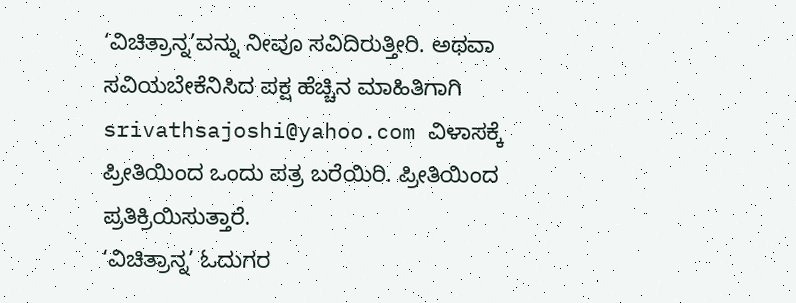‘ವಿಚಿತ್ರಾನ್ನ’ವನ್ನು ನೀವೂ ಸವಿದಿರುತ್ತೀರಿ. ಅಥವಾ ಸವಿಯಬೇಕೆನಿಸಿದ ಪಕ್ಷ ಹೆಚ್ಚಿನ ಮಾಹಿತಿಗಾಗಿ srivathsajoshi@yahoo.com ವಿಳಾಸಕ್ಕೆ ಪ್ರೀತಿಯಿಂದ ಒಂದು ಪತ್ರ ಬರೆಯಿರಿ. ಪ್ರೀತಿಯಿಂದ ಪ್ರತಿಕ್ರಿಯಿಸುತ್ತಾರೆ.
‘ವಿಚಿತ್ರಾನ್ನ’ ಓದುಗರ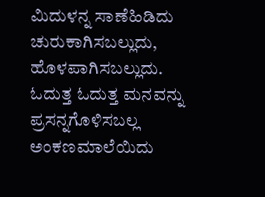ಮಿದುಳನ್ನ ಸಾಣೆಹಿಡಿದು ಚುರುಕಾಗಿಸಬಲ್ಲುದು, ಹೊಳಪಾಗಿಸಬಲ್ಲುದು. ಓದುತ್ತ ಓದುತ್ತ ಮನವನ್ನು ಪ್ರಸನ್ನಗೊಳಿಸಬಲ್ಲ ಅಂಕಣಮಾಲೆಯಿದು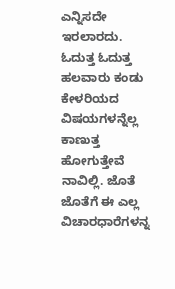ಎನ್ನಿಸದೇ ಇರಲಾರದು. ಓದುತ್ತ ಓದುತ್ತ ಹಲವಾರು ಕಂಡು ಕೇಳರಿಯದ ವಿಷಯಗಳನ್ನೆಲ್ಲ ಕಾಣುತ್ತ ಹೋಗುತ್ತೇವೆ ನಾವಿಲ್ಲಿ. ಜೊತೆ ಜೊತೆಗೆ ಈ ಎಲ್ಲ ವಿಚಾರಧಾರೆಗಳನ್ನ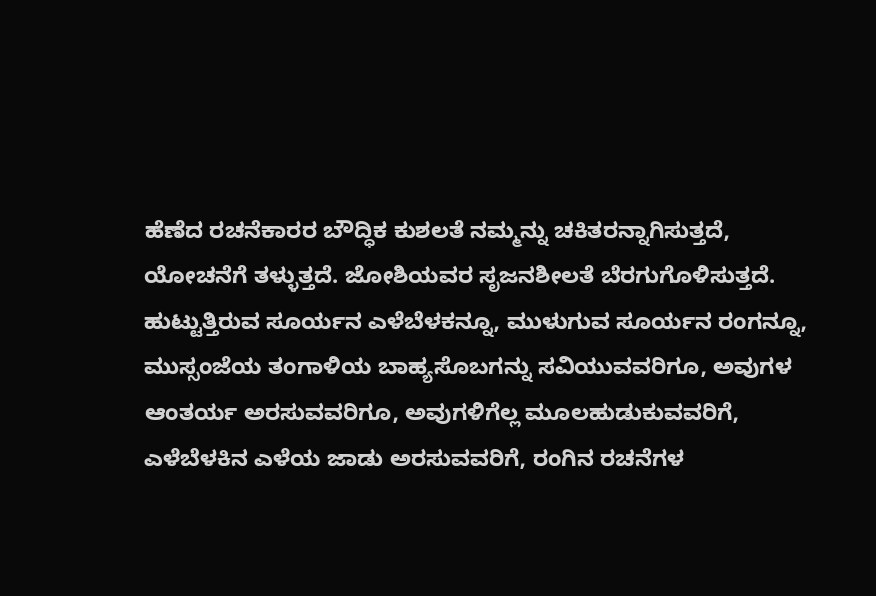ಹೆಣೆದ ರಚನೆಕಾರರ ಬೌದ್ಧಿಕ ಕುಶಲತೆ ನಮ್ಮನ್ನು ಚಕಿತರನ್ನಾಗಿಸುತ್ತದೆ, ಯೋಚನೆಗೆ ತಳ್ಳುತ್ತದೆ. ಜೋಶಿಯವರ ಸೃಜನಶೀಲತೆ ಬೆರಗುಗೊಳಿಸುತ್ತದೆ. ಹುಟ್ಟುತ್ತಿರುವ ಸೂರ್ಯನ ಎಳೆಬೆಳಕನ್ನೂ, ಮುಳುಗುವ ಸೂರ್ಯನ ರಂಗನ್ನೂ, ಮುಸ್ಸಂಜೆಯ ತಂಗಾಳಿಯ ಬಾಹ್ಯಸೊಬಗನ್ನು ಸವಿಯುವವರಿಗೂ, ಅವುಗಳ ಆಂತರ್ಯ ಅರಸುವವರಿಗೂ, ಅವುಗಳಿಗೆಲ್ಲ ಮೂಲಹುಡುಕುವವರಿಗೆ, ಎಳೆಬೆಳಕಿನ ಎಳೆಯ ಜಾಡು ಅರಸುವವರಿಗೆ, ರಂಗಿನ ರಚನೆಗಳ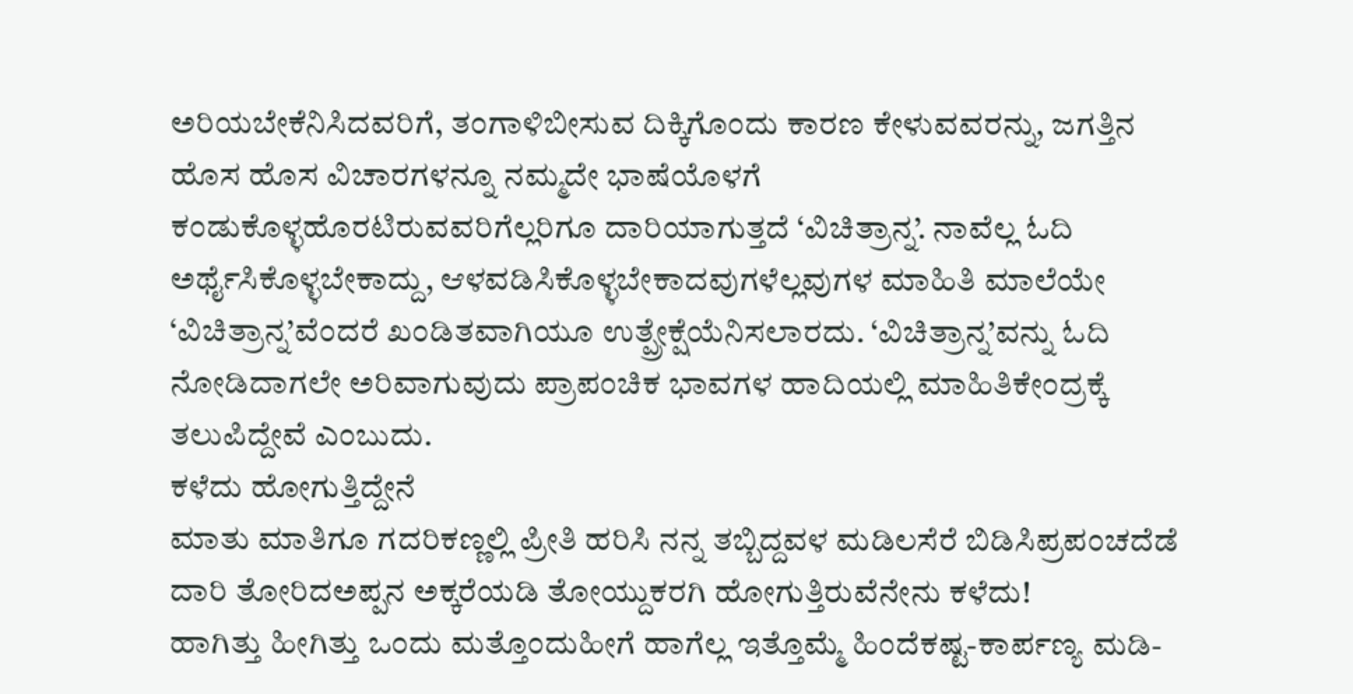ಅರಿಯಬೇಕೆನಿಸಿದವರಿಗೆ, ತಂಗಾಳಿಬೀಸುವ ದಿಕ್ಕಿಗೊಂದು ಕಾರಣ ಕೇಳುವವರನ್ನು, ಜಗತ್ತಿನ ಹೊಸ ಹೊಸ ವಿಚಾರಗಳನ್ನೂ ನಮ್ಮದೇ ಭಾಷೆಯೊಳಗೆ ಕಂಡುಕೊಳ್ಳಹೊರಟಿರುವವರಿಗೆಲ್ಲರಿಗೂ ದಾರಿಯಾಗುತ್ತದೆ ‘ವಿಚಿತ್ರಾನ್ನ’. ನಾವೆಲ್ಲ ಓದಿ ಅರ್ಥೈಸಿಕೊಳ್ಳಬೇಕಾದ್ದು, ಆಳವಡಿಸಿಕೊಳ್ಳಬೇಕಾದವುಗಳೆಲ್ಲವುಗಳ ಮಾಹಿತಿ ಮಾಲೆಯೇ ‘ವಿಚಿತ್ರಾನ್ನ’ವೆಂದರೆ ಖಂಡಿತವಾಗಿಯೂ ಉತ್ಪ್ರೇಕ್ಷೆಯೆನಿಸಲಾರದು. ‘ವಿಚಿತ್ರಾನ್ನ’ವನ್ನು ಓದಿ ನೋಡಿದಾಗಲೇ ಅರಿವಾಗುವುದು ಪ್ರಾಪಂಚಿಕ ಭಾವಗಳ ಹಾದಿಯಲ್ಲಿ ಮಾಹಿತಿಕೇಂದ್ರಕ್ಕೆ ತಲುಪಿದ್ದೇವೆ ಎಂಬುದು.
ಕಳೆದು ಹೋಗುತ್ತಿದ್ದೇನೆ
ಮಾತು ಮಾತಿಗೂ ಗದರಿಕಣ್ಣಲ್ಲಿ ಪ್ರೀತಿ ಹರಿಸಿ ನನ್ನ ತಬ್ಬಿದ್ದವಳ ಮಡಿಲಸೆರೆ ಬಿಡಿಸಿಪ್ರಪಂಚದೆಡೆ ದಾರಿ ತೋರಿದಅಪ್ಪನ ಅಕ್ಕರೆಯಡಿ ತೋಯ್ದುಕರಗಿ ಹೋಗುತ್ತಿರುವೆನೇನು ಕಳೆದು!
ಹಾಗಿತ್ತು ಹೀಗಿತ್ತು ಒಂದು ಮತ್ತೊಂದುಹೀಗೆ ಹಾಗೆಲ್ಲ ಇತ್ತೊಮ್ಮೆ ಹಿಂದೆಕಷ್ಟ-ಕಾರ್ಪಣ್ಯ ಮಡಿ-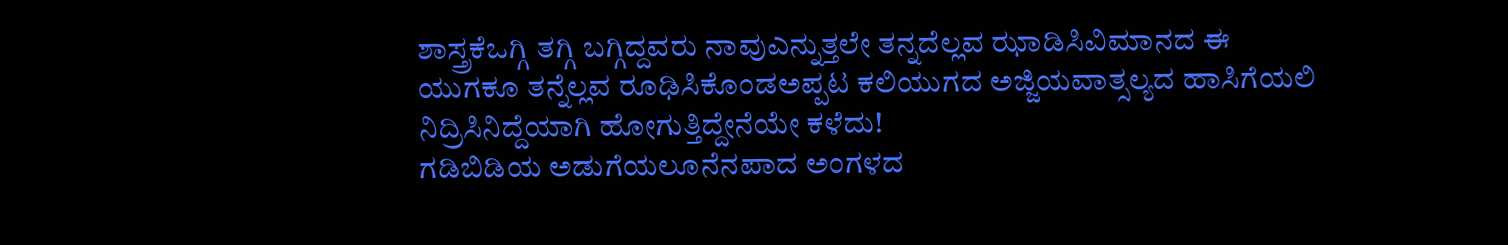ಶಾಸ್ತ್ರಕೆಒಗ್ಗಿ ತಗ್ಗಿ ಬಗ್ಗಿದ್ದವರು ನಾವುಎನ್ನುತ್ತಲೇ ತನ್ನದೆಲ್ಲವ ಝಾಡಿಸಿವಿಮಾನದ ಈ ಯುಗಕೂ ತನ್ನೆಲ್ಲವ ರೂಢಿಸಿಕೊಂಡಅಪ್ಪಟ ಕಲಿಯುಗದ ಅಜ್ಜಿಯವಾತ್ಸಲ್ಯದ ಹಾಸಿಗೆಯಲಿ ನಿದ್ರಿಸಿನಿದ್ದೆಯಾಗಿ ಹೋಗುತ್ತಿದ್ದೇನೆಯೇ ಕಳೆದು!
ಗಡಿಬಿಡಿಯ ಅಡುಗೆಯಲೂನೆನಪಾದ ಅಂಗಳದ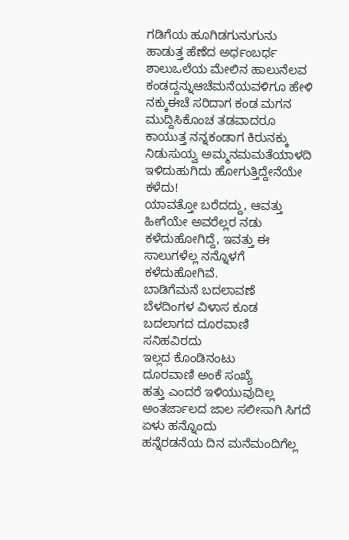ಗಡಿಗೆಯ ಹೂಗಿಡಗುನುಗುನು ಹಾಡುತ್ತ ಹೆಣೆದ ಅರ್ಧಂಬರ್ಧ ಶಾಲುಒಲೆಯ ಮೇಲಿನ ಹಾಲುನೆಲವ ಕಂಡದ್ದನ್ನುಆಚೆಮನೆಯವಳಿಗೂ ಹೇಳಿ ನಕ್ಕುಈಚೆ ಸರಿದಾಗ ಕಂಡ ಮಗನ ಮುದ್ದಿಸಿಕೊಂಚ ತಡವಾದರೂ ಕಾಯುತ್ತ ನನ್ನಕಂಡಾಗ ಕಿರುನಕ್ಕು ನಿಡುಸುಯ್ವ ಅಮ್ಮನಮಮತೆಯಾಳದಿ ಇಳಿದುಹುಗಿದು ಹೋಗುತ್ತಿದ್ದೇನೆಯೇ ಕಳೆದು!
ಯಾವತ್ತೋ ಬರೆದದ್ದು, ಆವತ್ತು ಹೀಗೆಯೇ ಅವರೆಲ್ಲರ ನಡು ಕಳೆದುಹೋಗಿದ್ದೆ, ಇವತ್ತು ಈ ಸಾಲುಗಳೆಲ್ಲ ನನ್ನೊಳಗೆ ಕಳೆದುಹೋಗಿವೆ.
ಬಾಡಿಗೆಮನೆ ಬದಲಾವಣೆ
ಬೆಳದಿಂಗಳ ವಿಳಾಸ ಕೂಡ
ಬದಲಾಗದ ದೂರವಾಣಿ
ಸನಿಹವಿರದು
ಇಲ್ಲದ ಕೊಂಡಿನಂಟು
ದೂರವಾಣಿ ಅಂಕೆ ಸಂಖ್ಯೆ
ಹತ್ತು ಎಂದರೆ ಇಳಿಯುವುದಿಲ್ಲ
ಅಂತರ್ಜಾಲದ ಜಾಲ ಸಲೀಸಾಗಿ ಸಿಗದೆ
ಏಳು ಹನ್ನೊಂದು
ಹನ್ನೆರಡನೆಯ ದಿನ ಮನೆಮಂದಿಗೆಲ್ಲ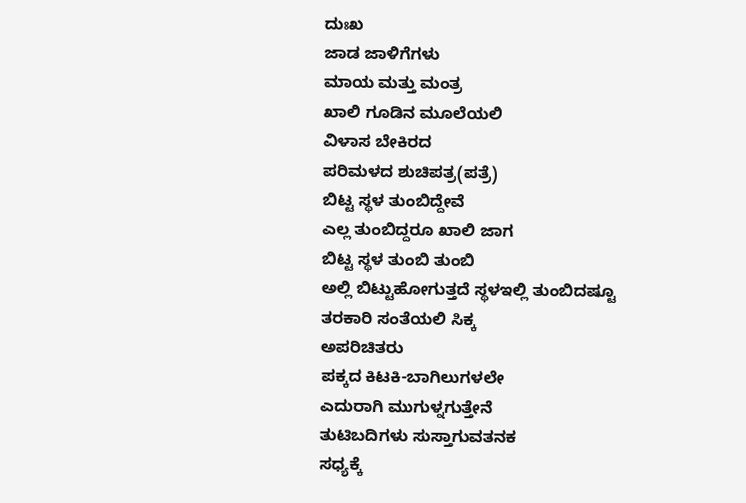ದುಃಖ
ಜಾಡ ಜಾಳಿಗೆಗಳು
ಮಾಯ ಮತ್ತು ಮಂತ್ರ
ಖಾಲಿ ಗೂಡಿನ ಮೂಲೆಯಲಿ
ವಿಳಾಸ ಬೇಕಿರದ
ಪರಿಮಳದ ಶುಚಿಪತ್ರ(ಪತ್ರೆ)
ಬಿಟ್ಟ ಸ್ಥಳ ತುಂಬಿದ್ದೇವೆ
ಎಲ್ಲ ತುಂಬಿದ್ದರೂ ಖಾಲಿ ಜಾಗ
ಬಿಟ್ಟ ಸ್ಥಳ ತುಂಬಿ ತುಂಬಿ
ಅಲ್ಲಿ ಬಿಟ್ಟುಹೋಗುತ್ತದೆ ಸ್ಥಳಇಲ್ಲಿ ತುಂಬಿದಷ್ಟೂ
ತರಕಾರಿ ಸಂತೆಯಲಿ ಸಿಕ್ಕ
ಅಪರಿಚಿತರು
ಪಕ್ಕದ ಕಿಟಕಿ-ಬಾಗಿಲುಗಳಲೇ
ಎದುರಾಗಿ ಮುಗುಳ್ನಗುತ್ತೇನೆ
ತುಟಿಬದಿಗಳು ಸುಸ್ತಾಗುವತನಕ
ಸಧ್ಯಕ್ಕೆ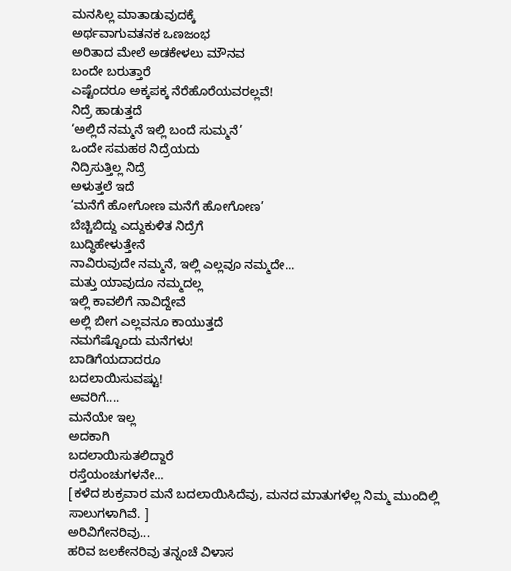ಮನಸಿಲ್ಲ ಮಾತಾಡುವುದಕ್ಕೆ
ಅರ್ಥವಾಗುವತನಕ ಒಣಜಂಭ
ಅರಿತಾದ ಮೇಲೆ ಅಡಕೇಳಲು ಮೌನವ
ಬಂದೇ ಬರುತ್ತಾರೆ
ಎಷ್ಟೆಂದರೂ ಅಕ್ಕಪಕ್ಕ ನೆರೆಹೊರೆಯವರಲ್ಲವೆ!
ನಿದ್ರೆ ಹಾಡುತ್ತದೆ
‘ಅಲ್ಲಿದೆ ನಮ್ಮನೆ ಇಲ್ಲಿ ಬಂದೆ ಸುಮ್ಮನೆ’
ಒಂದೇ ಸಮಹಠ ನಿದ್ರೆಯದು
ನಿದ್ರಿಸುತ್ತಿಲ್ಲ ನಿದ್ರೆ
ಅಳುತ್ತಲೆ ಇದೆ
‘ಮನೆಗೆ ಹೋಗೋಣ ಮನೆಗೆ ಹೋಗೋಣ’
ಬೆಚ್ಚಿಬಿದ್ದು ಎದ್ದುಕುಳಿತ ನಿದ್ರೆಗೆ
ಬುದ್ಧಿಹೇಳುತ್ತೇನೆ
ನಾವಿರುವುದೇ ನಮ್ಮನೆ, ಇಲ್ಲಿ ಎಲ್ಲವೂ ನಮ್ಮದೇ...
ಮತ್ತು ಯಾವುದೂ ನಮ್ಮದಲ್ಲ
ಇಲ್ಲಿ ಕಾವಲಿಗೆ ನಾವಿದ್ದೇವೆ
ಅಲ್ಲಿ ಬೀಗ ಎಲ್ಲವನೂ ಕಾಯುತ್ತದೆ
ನಮಗೆಷ್ಟೊಂದು ಮನೆಗಳು!
ಬಾಡಿಗೆಯದಾದರೂ
ಬದಲಾಯಿಸುವಷ್ಟು!
ಅವರಿಗೆ....
ಮನೆಯೇ ಇಲ್ಲ
ಅದಕಾಗಿ
ಬದಲಾಯಿಸುತಲಿದ್ದಾರೆ
ರಸ್ತೆಯಂಚುಗಳನೇ...
[ಕಳೆದ ಶುಕ್ರವಾರ ಮನೆ ಬದಲಾಯಿಸಿದೆವು, ಮನದ ಮಾತುಗಳೆಲ್ಲ ನಿಮ್ಮ ಮುಂದಿಲ್ಲಿ ಸಾಲುಗಳಾಗಿವೆ. ]
ಅರಿವಿಗೇನರಿವು...
ಹರಿವ ಜಲಕೇನರಿವು ತನ್ನಂಚೆ ವಿಳಾಸ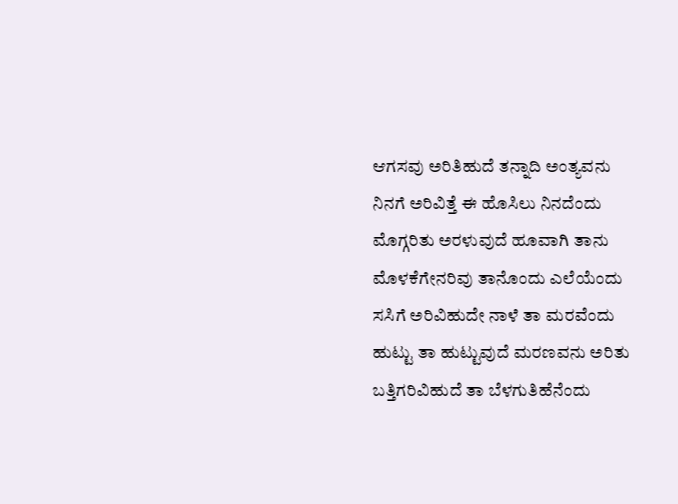ಆಗಸವು ಅರಿತಿಹುದೆ ತನ್ನಾದಿ ಅಂತ್ಯವನು
ನಿನಗೆ ಅರಿವಿತ್ತೆ ಈ ಹೊಸಿಲು ನಿನದೆಂದು
ಮೊಗ್ಗರಿತು ಅರಳುವುದೆ ಹೂವಾಗಿ ತಾನು
ಮೊಳಕೆಗೇನರಿವು ತಾನೊಂದು ಎಲೆಯೆಂದು
ಸಸಿಗೆ ಅರಿವಿಹುದೇ ನಾಳೆ ತಾ ಮರವೆಂದು
ಹುಟ್ಟು ತಾ ಹುಟ್ಟುವುದೆ ಮರಣವನು ಅರಿತು
ಬತ್ತಿಗರಿವಿಹುದೆ ತಾ ಬೆಳಗುತಿಹೆನೆಂದು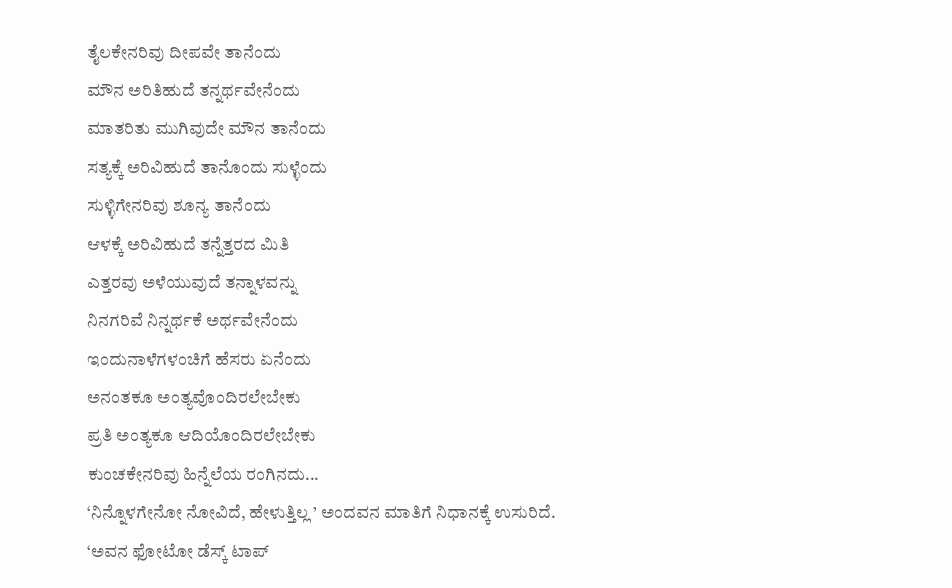ತೈಲಕೇನರಿವು ದೀಪವೇ ತಾನೆಂದು
ಮೌನ ಅರಿತಿಹುದೆ ತನ್ನರ್ಥವೇನೆಂದು
ಮಾತರಿತು ಮುಗಿವುದೇ ಮೌನ ತಾನೆಂದು
ಸತ್ಯಕ್ಕೆ ಅರಿವಿಹುದೆ ತಾನೊಂದು ಸುಳ್ಳೆಂದು
ಸುಳ್ಳಿಗೇನರಿವು ಶೂನ್ಯ ತಾನೆಂದು
ಆಳಕ್ಕೆ ಅರಿವಿಹುದೆ ತನ್ನೆತ್ತರದ ಮಿತಿ
ಎತ್ತರವು ಅಳೆಯುವುದೆ ತನ್ನಾಳವನ್ನು
ನಿನಗರಿವೆ ನಿನ್ನರ್ಥಕೆ ಅರ್ಥವೇನೆಂದು
ಇಂದುನಾಳೆಗಳಂಚಿಗೆ ಹೆಸರು ಏನೆಂದು
ಅನಂತಕೂ ಅಂತ್ಯವೊಂದಿರಲೇಬೇಕು
ಪ್ರತಿ ಅಂತ್ಯಕೂ ಆದಿಯೊಂದಿರಲೇಬೇಕು
ಕುಂಚಕೇನರಿವು ಹಿನ್ನೆಲೆಯ ರಂಗಿನದು...
‘ನಿನ್ನೊಳಗೇನೋ ನೋವಿದೆ, ಹೇಳುತ್ತಿಲ್ಲ ’ ಅಂದವನ ಮಾತಿಗೆ ನಿಧಾನಕ್ಕೆ ಉಸುರಿದೆ.
‘ಅವನ ಫೋಟೋ ಡೆಸ್ಕ್ ಟಾಪ್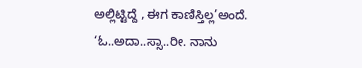ಅಲ್ಲಿಟ್ಟಿದ್ದೆ , ಈಗ ಕಾಣಿಸ್ತಿಲ್ಲ’ಅಂದೆ.
‘ಓ..ಅದಾ..ಸ್ಸಾ..ರೀ. ನಾನು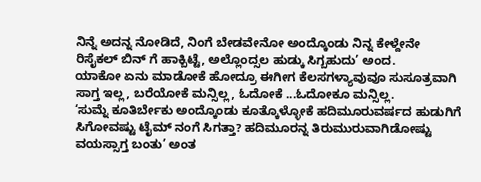ನಿನ್ನೆ ಅದನ್ನ ನೋಡಿದೆ, ನಿಂಗೆ ಬೇಡವೇನೋ ಅಂದ್ಕೊಂಡು ನಿನ್ನ ಕೇಳ್ದೇನೇ ರಿಸೈಕಲ್ ಬಿನ್ ಗೆ ಹಾಕ್ಬಿಟ್ಟೆ, ಅಲ್ಲೊಂದ್ಸಲ ಹುಡ್ಕು ಸಿಗ್ಬಹುದು’ ಅಂದ.
ಯಾಕೋ ಏನು ಮಾಡೋಕೆ ಹೋದ್ರೂ ಈಗೀಗ ಕೆಲಸಗಳ್ಯಾವುವೂ ಸುಸೂತ್ರವಾಗಿ ಸಾಗ್ತ ಇಲ್ಲ, ಬರೆಯೋಕೆ ಮನ್ಸಿಲ್ಲ, ಓದೋಕೆ ...ಓದೋಕೂ ಮನ್ಸಿಲ್ಲ.
‘ಸುಮ್ನೆ ಕೂತಿರ್ಬೇಕು ಅಂದ್ಕೊಂಡು ಕೂತ್ಕೊಳ್ಳೋಕೆ ಹದಿಮೂರುವರ್ಷದ ಹುಡುಗಿಗೆ ಸಿಗೋವಷ್ಟು ಟೈಮ್ ನಂಗೆ ಸಿಗತ್ತಾ? ಹದಿಮೂರನ್ನ ತಿರುಮುರುವಾಗಿಡೋಷ್ಟು ವಯಸ್ಸಾಗ್ತ ಬಂತು’ ಅಂತ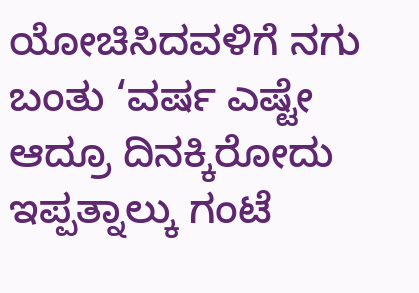ಯೋಚಿಸಿದವಳಿಗೆ ನಗು ಬಂತು ‘ವರ್ಷ ಎಷ್ಟೇ ಆದ್ರೂ ದಿನಕ್ಕಿರೋದು ಇಪ್ಪತ್ನಾಲ್ಕು ಗಂಟೆ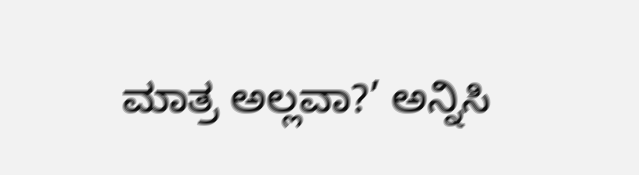ಮಾತ್ರ ಅಲ್ಲವಾ?’ ಅನ್ನಿಸಿ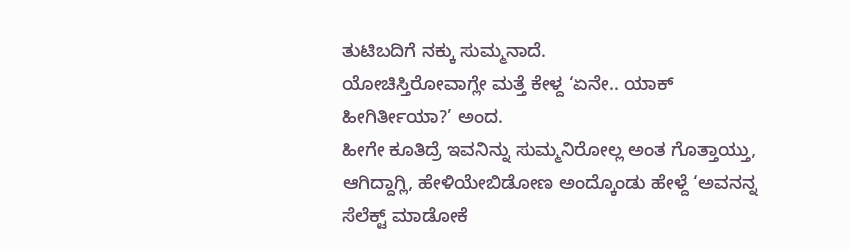ತುಟಿಬದಿಗೆ ನಕ್ಕು ಸುಮ್ಮನಾದೆ.
ಯೋಚಿಸ್ತಿರೋವಾಗ್ಲೇ ಮತ್ತೆ ಕೇಳ್ದ ‘ಏನೇ.. ಯಾಕ್ ಹೀಗಿರ್ತೀಯಾ?’ ಅಂದ.
ಹೀಗೇ ಕೂತಿದ್ರೆ ಇವನಿನ್ನು ಸುಮ್ಮನಿರೋಲ್ಲ ಅಂತ ಗೊತ್ತಾಯ್ತು, ಆಗಿದ್ದಾಗ್ಲಿ, ಹೇಳಿಯೇಬಿಡೋಣ ಅಂದ್ಕೊಂಡು ಹೇಳ್ದೆ ‘ಅವನನ್ನ ಸೆಲೆಕ್ಟ್ ಮಾಡೋಕೆ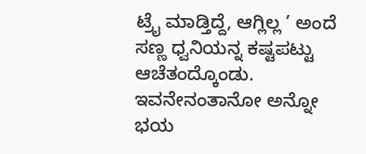ಟ್ರೈ ಮಾಡ್ತಿದ್ದೆ, ಆಗ್ಲಿಲ್ಲ ’ ಅಂದೆ ಸಣ್ಣ ಧ್ವನಿಯನ್ನ ಕಷ್ಟಪಟ್ಟು ಆಚೆತಂದ್ಕೊಂಡು. ಇವನೇನಂತಾನೋ ಅನ್ನೋ ಭಯ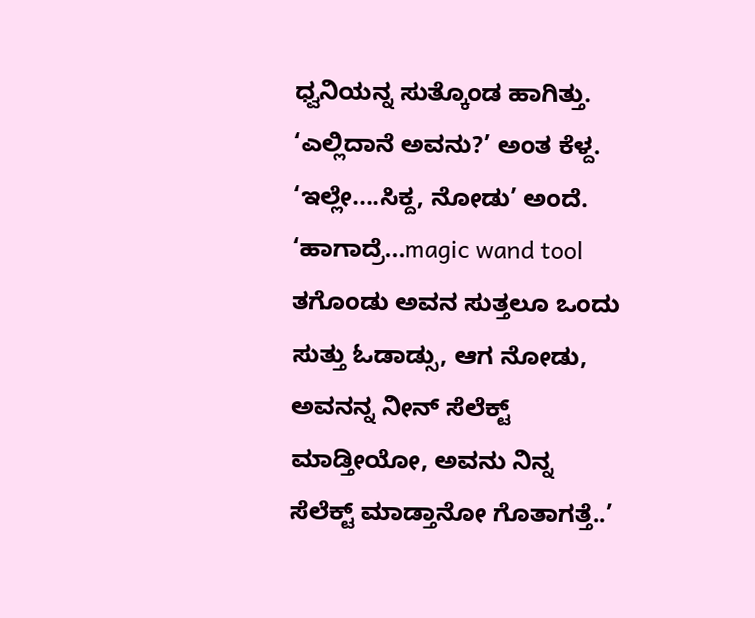ಧ್ವನಿಯನ್ನ ಸುತ್ಕೊಂಡ ಹಾಗಿತ್ತು.
‘ಎಲ್ಲಿದಾನೆ ಅವನು?’ ಅಂತ ಕೆಳ್ದ.
‘ಇಲ್ಲೇ....ಸಿಕ್ದ, ನೋಡು’ ಅಂದೆ. ‘ಹಾಗಾದ್ರೆ...magic wand tool ತಗೊಂಡು ಅವನ ಸುತ್ತಲೂ ಒಂದು ಸುತ್ತು ಓಡಾಡ್ಸು, ಆಗ ನೋಡು, ಅವನನ್ನ ನೀನ್ ಸೆಲೆಕ್ಟ್ ಮಾಡ್ತೀಯೋ, ಅವನು ನಿನ್ನ ಸೆಲೆಕ್ಟ್ ಮಾಡ್ತಾನೋ ಗೊತಾಗತ್ತೆ..’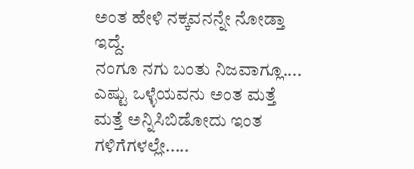ಅಂತ ಹೇಳಿ ನಕ್ಕವನನ್ನೇ ನೋಡ್ತಾ ಇದ್ದೆ.
ನಂಗೂ ನಗು ಬಂತು ನಿಜವಾಗ್ಲೂ.... ಎಷ್ಟು ಒಳ್ಳೆಯವನು ಅಂತ ಮತ್ತೆ ಮತ್ತೆ ಅನ್ನಿಸಿಬಿಡೋದು ಇಂತ ಗಳಿಗೆಗಳಲ್ಲೇ.....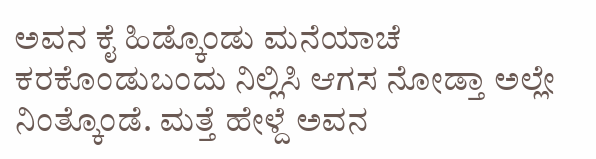ಅವನ ಕೈ ಹಿಡ್ಕೊಂಡು ಮನೆಯಾಚೆ ಕರಕೊಂಡುಬಂದು ನಿಲ್ಲಿಸಿ ಆಗಸ ನೋಡ್ತಾ ಅಲ್ಲೇ ನಿಂತ್ಕೊಂಡೆ. ಮತ್ತೆ ಹೇಳ್ದೆ ಅವನ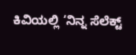ಕಿವಿಯಲ್ಲಿ ‘ನಿನ್ನ ಸೆಲೆಕ್ಟ್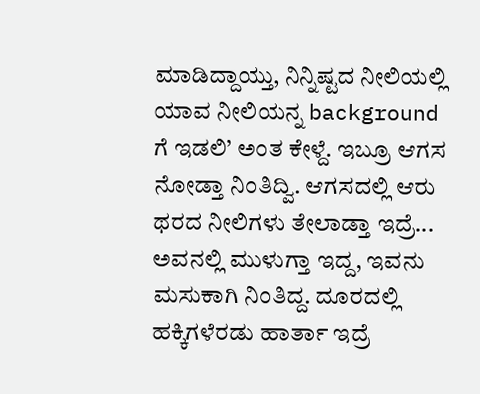ಮಾಡಿದ್ದಾಯ್ತು, ನಿನ್ನಿಷ್ಟದ ನೀಲಿಯಲ್ಲಿ ಯಾವ ನೀಲಿಯನ್ನ background ಗೆ ಇಡಲಿ’ ಅಂತ ಕೇಳ್ದೆ. ಇಬ್ರೂ ಆಗಸ ನೋಡ್ತಾ ನಿಂತಿದ್ವಿ. ಆಗಸದಲ್ಲಿ ಆರು ಥರದ ನೀಲಿಗಳು ತೇಲಾಡ್ತಾ ಇದ್ರೆ... ಅವನಲ್ಲಿ ಮುಳುಗ್ತಾ ಇದ್ದ, ಇವನು ಮಸುಕಾಗಿ ನಿಂತಿದ್ದ. ದೂರದಲ್ಲಿ ಹಕ್ಕಿಗಳೆರಡು ಹಾರ್ತಾ ಇದ್ರೆ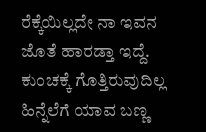ರೆಕ್ಕೆಯಿಲ್ಲದೇ ನಾ ಇವನ ಜೊತೆ ಹಾರಡ್ತಾ ಇದ್ದೆ.
ಕುಂಚಕ್ಕೆ ಗೊತ್ತಿರುವುದಿಲ್ಲ ಹಿನ್ನೆಲೆಗೆ ಯಾವ ಬಣ್ಣ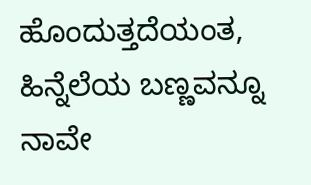ಹೊಂದುತ್ತದೆಯಂತ, ಹಿನ್ನೆಲೆಯ ಬಣ್ಣವನ್ನೂ ನಾವೇ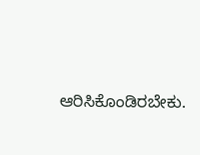ಆರಿಸಿಕೊಂಡಿರಬೇಕು.